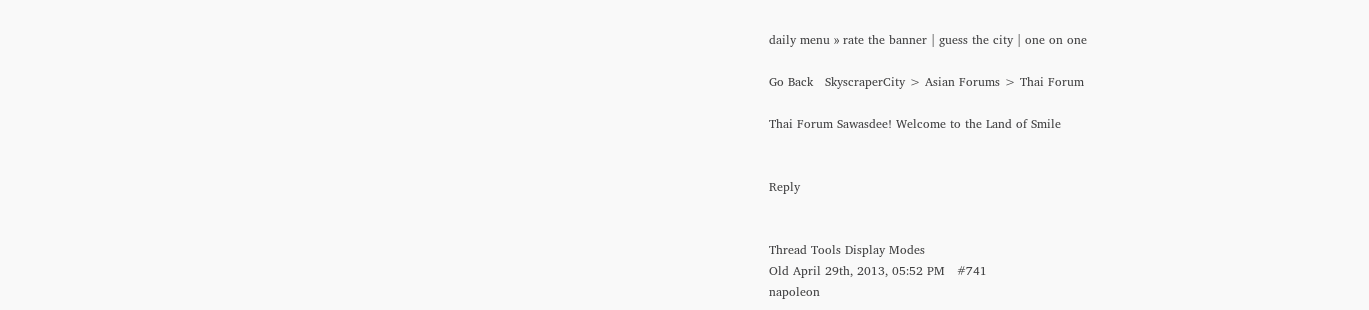daily menu » rate the banner | guess the city | one on one

Go Back   SkyscraperCity > Asian Forums > Thai Forum

Thai Forum Sawasdee! Welcome to the Land of Smile


Reply


Thread Tools Display Modes
Old April 29th, 2013, 05:52 PM   #741
napoleon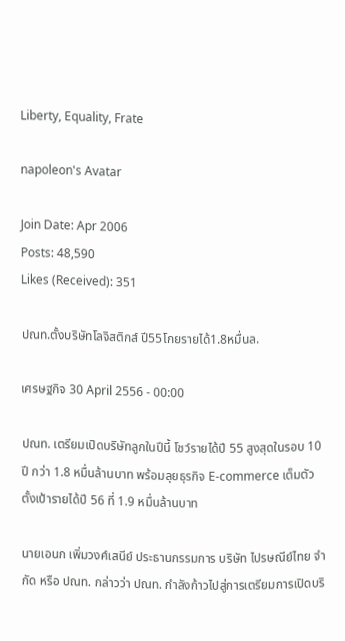Liberty, Equality, Frate

napoleon's Avatar

Join Date: Apr 2006
Posts: 48,590
Likes (Received): 351

ปณท.ตั้งบริษัทโลจิสติกส์ ปี55โกยรายได้1.8หมื่นล.

เศรษฐกิจ 30 April 2556 - 00:00

ปณท. เตรียมเปิดบริษัทลูกในปีนี้ โชว์รายได้ปี 55 สูงสุดในรอบ 10 ปี กว่า 1.8 หมื่นล้านบาท พร้อมลุยธุรกิจ E-commerce เต็มตัว ตั้งเป้ารายได้ปี 56 ที่ 1.9 หมื่นล้านบาท

นายเอนก เพิ่มวงศ์เสนีย์ ประธานกรรมการ บริษัท ไปรษณีย์ไทย จำกัด หรือ ปณท. กล่าวว่า ปณท. กำลังก้าวไปสู่การเตรียมการเปิดบริ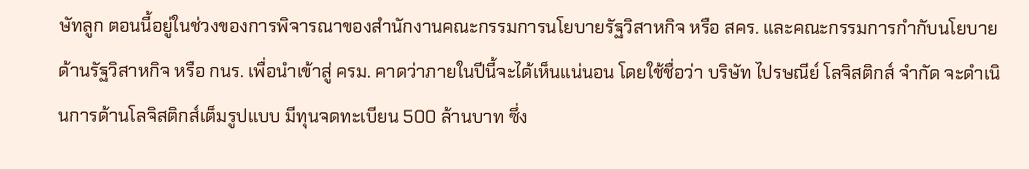ษัทลูก ตอนนี้อยู่ในช่วงของการพิจารณาของสำนักงานคณะกรรมการนโยบายรัฐวิสาหกิจ หรือ สคร. และคณะกรรมการกำกับนโยบายด้านรัฐวิสาหกิจ หรือ กนร. เพื่อนำเข้าสู่ ครม. คาดว่าภายในปีนี้จะได้เห็นแน่นอน โดยใช้ชื่อว่า บริษัท ไปรษณีย์ โลจิสติกส์ จำกัด จะดำเนินการด้านโลจิสติกส์เต็มรูปแบบ มีทุนจดทะเบียน 500 ล้านบาท ซึ่ง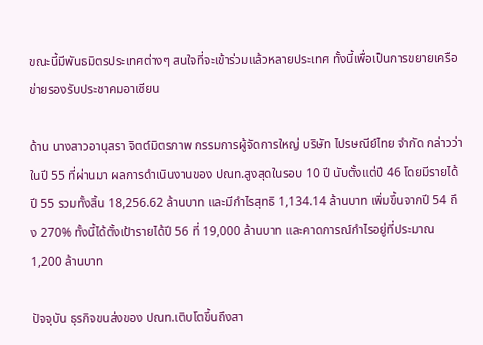ขณะนี้มีพันธมิตรประเทศต่างๆ สนใจที่จะเข้าร่วมแล้วหลายประเทศ ทั้งนี้เพื่อเป็นการขยายเครือข่ายรองรับประชาคมอาเซียน

ด้าน นางสาวอานุสรา จิตต์มิตรภาพ กรรมการผู้จัดการใหญ่ บริษัท ไปรษณีย์ไทย จำกัด กล่าวว่า ในปี 55 ที่ผ่านมา ผลการดำเนินงานของ ปณท.สูงสุดในรอบ 10 ปี นับตั้งแต่ปี 46 โดยมีรายได้ปี 55 รวมทั้งสิ้น 18,256.62 ล้านบาท และมีกำไรสุทธิ 1,134.14 ล้านบาท เพิ่มขึ้นจากปี 54 ถึง 270% ทั้งนี้ได้ตั้งเป้ารายได้ปี 56 ที่ 19,000 ล้านบาท และคาดการณ์กำไรอยู่ที่ประมาณ 1,200 ล้านบาท

ปัจจุบัน ธุรกิจขนส่งของ ปณท.เติบโตขึ้นถึงสา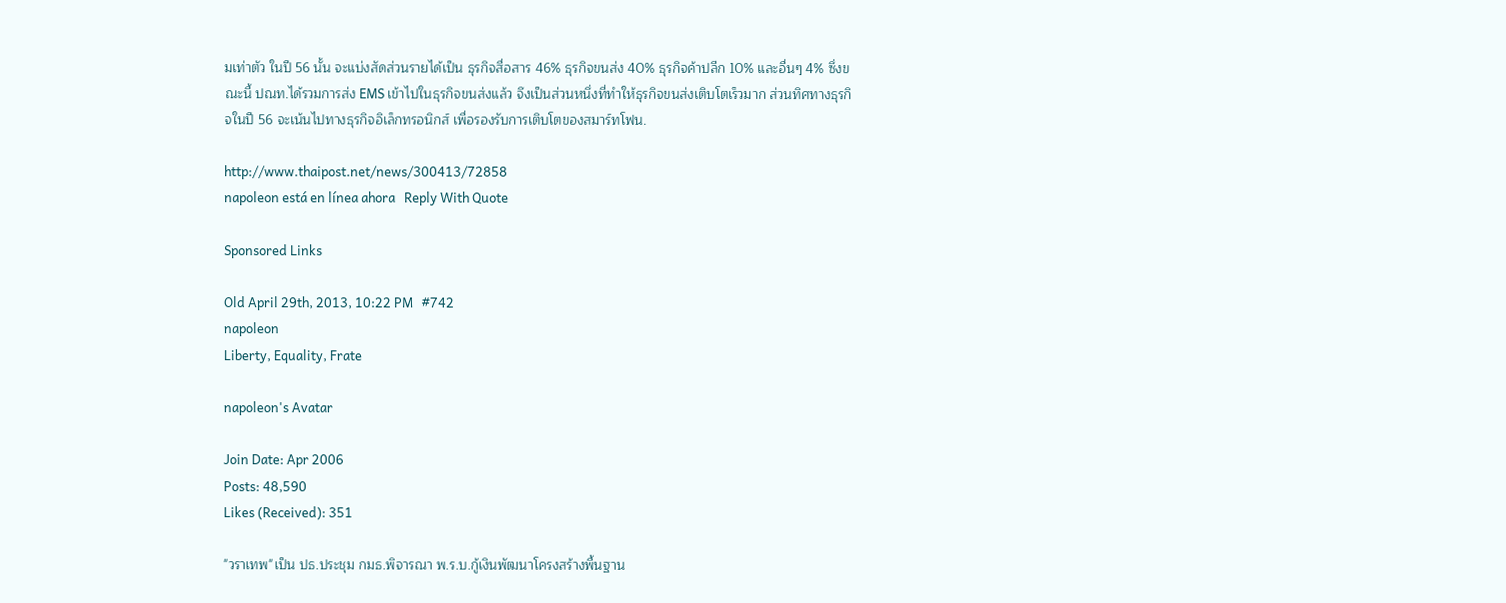มเท่าตัว ในปี 56 นั้น จะแบ่งสัดส่วนรายได้เป็น ธุรกิจสื่อสาร 46% ธุรกิจขนส่ง 40% ธุรกิจค้าปลีก 10% และอื่นๆ 4% ซึ่งขณะนี้ ปณท.ได้รวมการส่ง EMS เข้าไปในธุรกิจขนส่งแล้ว จึงเป็นส่วนหนึ่งที่ทำให้ธุรกิจขนส่งเติบโตเร็วมาก ส่วนทิศทางธุรกิจในปี 56 จะเน้นไปทางธุรกิจอิเล็กทรอนิกส์ เพื่อรองรับการเติบโตของสมาร์ทโฟน.

http://www.thaipost.net/news/300413/72858
napoleon está en línea ahora   Reply With Quote

Sponsored Links

Old April 29th, 2013, 10:22 PM   #742
napoleon
Liberty, Equality, Frate

napoleon's Avatar

Join Date: Apr 2006
Posts: 48,590
Likes (Received): 351

"วราเทพ"เป็น ปธ.ประชุม กมธ.พิจารณา พ.ร.บ.กู้เงินพัฒนาโครงสร้างพื้นฐาน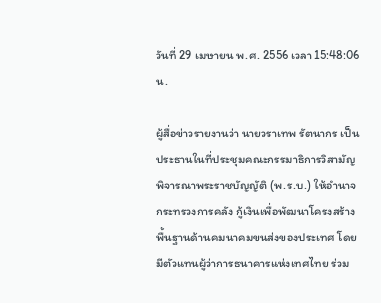วันที่ 29 เมษายน พ.ศ. 2556 เวลา 15:48:06 น.

ผู้สื่อข่าวรายงานว่า นายวราเทพ รัตนากร เป็นประธานในที่ประชุมคณะกรรมาธิการวิสามัญพิจารณาพระราชบัญญัติ (พ.ร.บ.) ให้อำนาจกระทรวงการคลัง กู้เงินเพื่อพัฒนาโครงสร้างพื้นฐานด้านคมนาคมขนส่งของประเทศ โดยมีตัวแทนผู้ว่าการธนาคารแห่งเทศไทย ร่วม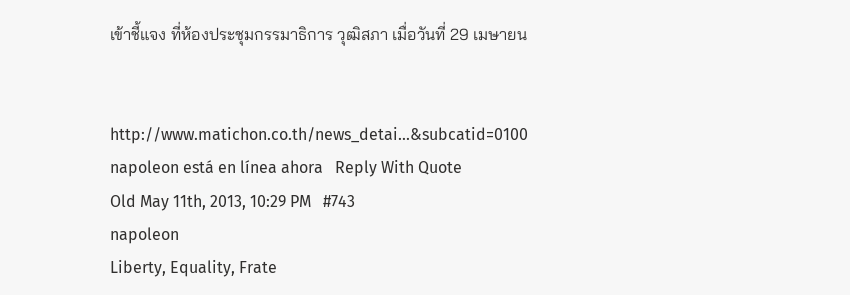เข้าชี้แจง ที่ห้องประชุมกรรมาธิการ วุฒิสภา เมื่อวันที่ 29 เมษายน


http://www.matichon.co.th/news_detai...&subcatid=0100
napoleon está en línea ahora   Reply With Quote
Old May 11th, 2013, 10:29 PM   #743
napoleon
Liberty, Equality, Frate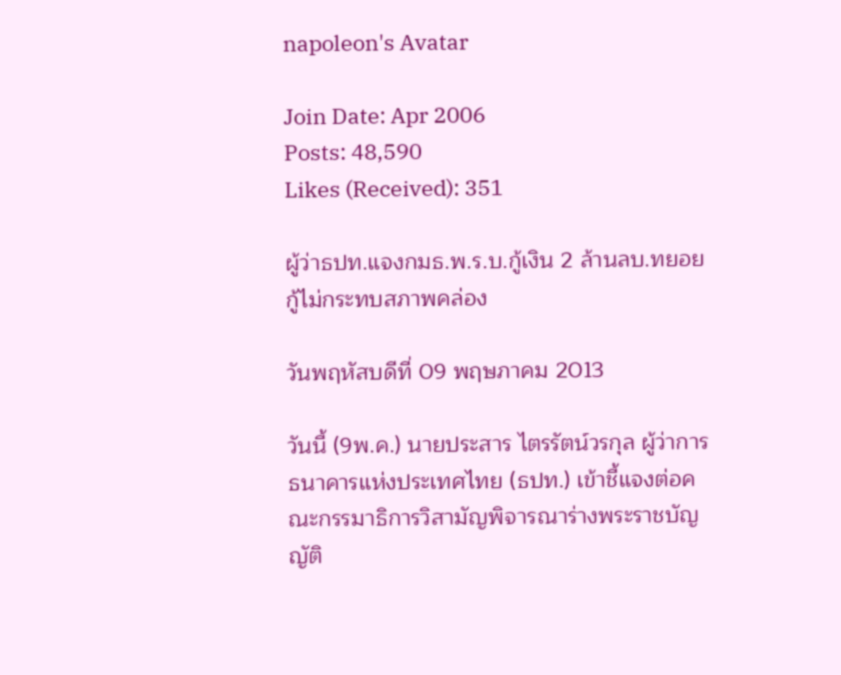napoleon's Avatar

Join Date: Apr 2006
Posts: 48,590
Likes (Received): 351

ผู้ว่าธปท.แจงกมธ.พ.ร.บ.กู้เงิน 2 ล้านลบ.ทยอยกู้ไม่กระทบสภาพคล่อง

วันพฤหัสบดีที่ 09 พฤษภาคม 2013

วันนี้ (9พ.ค.) นายประสาร ไตรรัตน์วรกุล ผู้ว่าการธนาคารแห่งประเทศไทย (ธปท.) เข้าชี้แจงต่อคณะกรรมาธิการวิสามัญพิจารณาร่างพระราชบัญญัติ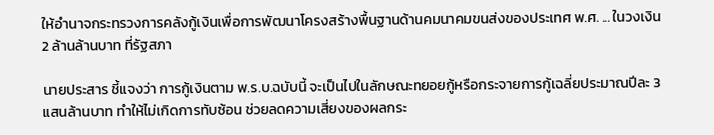ให้อำนาจกระทรวงการคลังกู้เงินเพื่อการพัฒนาโครงสร้างพื้นฐานด้านคมนาคมขนส่งของประเทศ พ.ศ. ... ในวงเงิน 2 ล้านล้านบาท ที่รัฐสภา

นายประสาร ชี้แจงว่า การกู้เงินตาม พ.ร.บ.ฉบับนี้ จะเป็นไปในลักษณะทยอยกู้หรือกระจายการกู้เฉลี่ยประมาณปีละ 3 แสนล้านบาท ทำให้ไม่เกิดการทับซ้อน ช่วยลดความเสี่ยงของผลกระ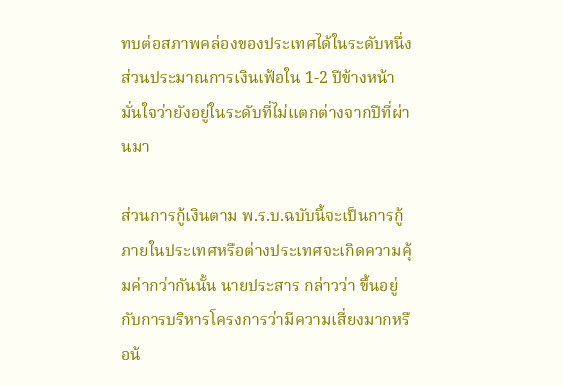ทบต่อสภาพคล่องของประเทศได้ในระดับหนึ่ง ส่วนประมาณการเงินเฟ้อใน 1-2 ปีข้างหน้ามั่นใจว่ายังอยู่ในระดับที่ไม่แตกต่างจากปีที่ผ่านมา

ส่วนการกู้เงินตาม พ.ร.บ.ฉบับนี้จะเป็นการกู้ภายในประเทศหรือต่างประเทศจะเกิดความคุ้มค่ากว่ากันนั้น นายประสาร กล่าวว่า ขึ้นอยู่กับการบริหารโครงการว่ามีความเสี่ยงมากหรือน้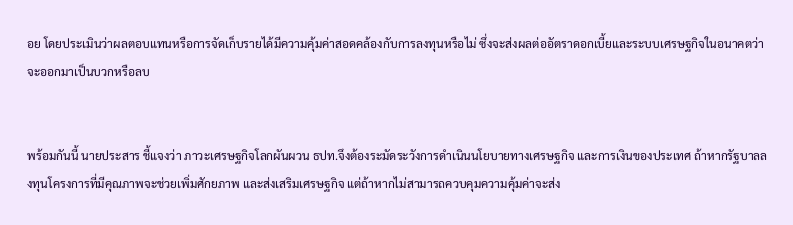อย โดยประเมินว่าผลตอบแทนหรือการจัดเก็บรายได้มีความคุ้มค่าสอดคล้องกับการลงทุนหรือไม่ ซึ่งจะส่งผลต่ออัตราดอกเบี้ยและระบบเศรษฐกิจในอนาคตว่าจะออกมาเป็นบวกหรือลบ


พร้อมกันนี้ นายประสาร ชี้แจงว่า ภาวะเศรษฐกิจโลกผันผวน ธปท.จึงต้องระมัดระวังการดำเนินนโยบายทางเศรษฐกิจ และการเงินของประเทศ ถ้าหากรัฐบาลลงทุนโครงการที่มีคุณภาพจะช่วยเพิ่มศักยภาพ และส่งเสริมเศรษฐกิจ แต่ถ้าหากไม่สามารถควบคุมความคุ้มค่าจะส่ง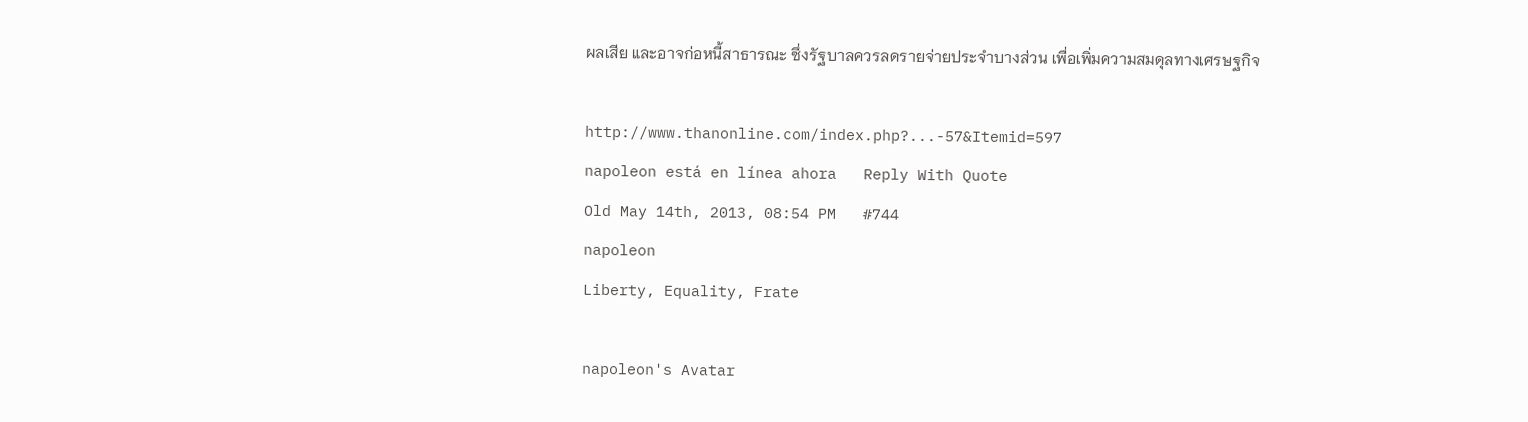ผลเสีย และอาจก่อหนี้สาธารณะ ซึ่งรัฐบาลควรลดรายจ่ายประจำบางส่วน เพื่อเพิ่มความสมดุลทางเศรษฐกิจ

http://www.thanonline.com/index.php?...-57&Itemid=597
napoleon está en línea ahora   Reply With Quote
Old May 14th, 2013, 08:54 PM   #744
napoleon
Liberty, Equality, Frate

napoleon's Avatar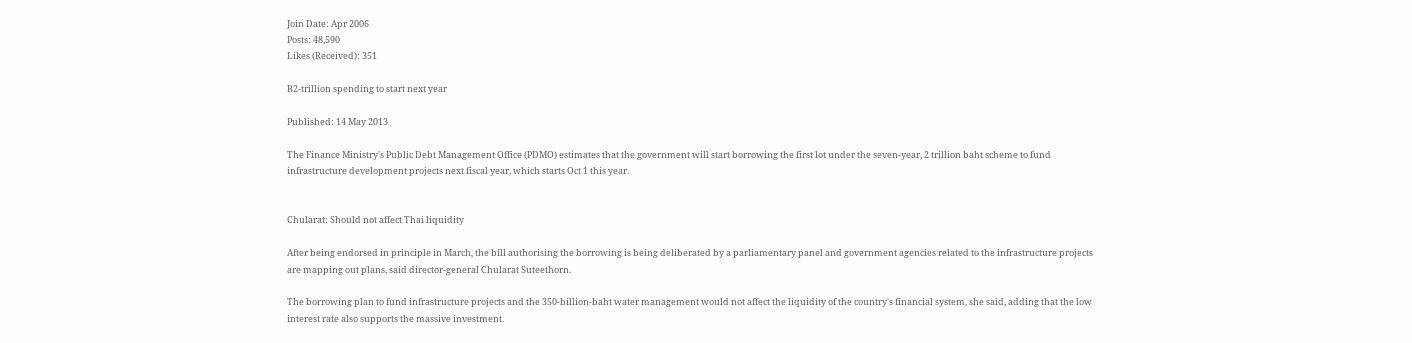Join Date: Apr 2006
Posts: 48,590
Likes (Received): 351

B2-trillion spending to start next year

Published: 14 May 2013

The Finance Ministry's Public Debt Management Office (PDMO) estimates that the government will start borrowing the first lot under the seven-year, 2 trillion baht scheme to fund infrastructure development projects next fiscal year, which starts Oct 1 this year.


Chularat: Should not affect Thai liquidity

After being endorsed in principle in March, the bill authorising the borrowing is being deliberated by a parliamentary panel and government agencies related to the infrastructure projects are mapping out plans, said director-general Chularat Suteethorn.

The borrowing plan to fund infrastructure projects and the 350-billion-baht water management would not affect the liquidity of the country's financial system, she said, adding that the low interest rate also supports the massive investment.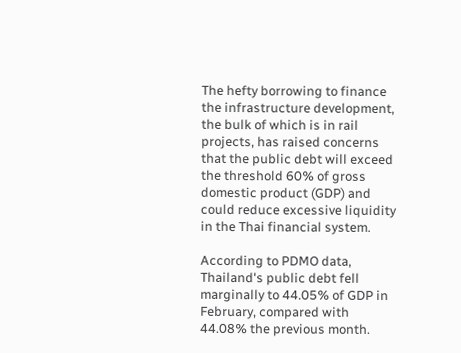The hefty borrowing to finance the infrastructure development, the bulk of which is in rail projects, has raised concerns that the public debt will exceed the threshold 60% of gross domestic product (GDP) and could reduce excessive liquidity in the Thai financial system.

According to PDMO data, Thailand's public debt fell marginally to 44.05% of GDP in February, compared with 44.08% the previous month.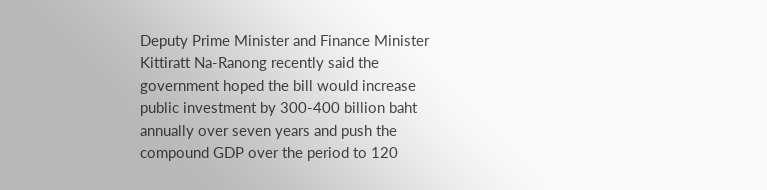Deputy Prime Minister and Finance Minister Kittiratt Na-Ranong recently said the government hoped the bill would increase public investment by 300-400 billion baht annually over seven years and push the compound GDP over the period to 120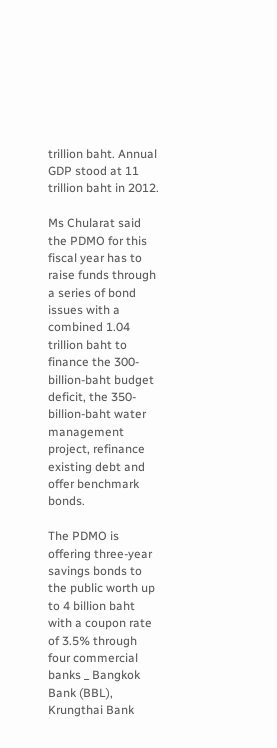trillion baht. Annual GDP stood at 11 trillion baht in 2012.

Ms Chularat said the PDMO for this fiscal year has to raise funds through a series of bond issues with a combined 1.04 trillion baht to finance the 300-billion-baht budget deficit, the 350-billion-baht water management project, refinance existing debt and offer benchmark bonds.

The PDMO is offering three-year savings bonds to the public worth up to 4 billion baht with a coupon rate of 3.5% through four commercial banks _ Bangkok Bank (BBL), Krungthai Bank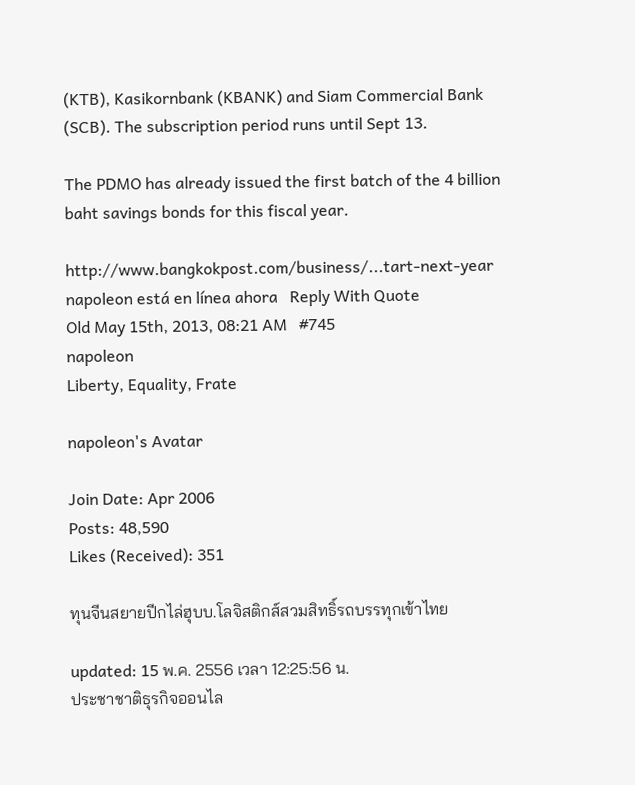(KTB), Kasikornbank (KBANK) and Siam Commercial Bank (SCB). The subscription period runs until Sept 13.

The PDMO has already issued the first batch of the 4 billion baht savings bonds for this fiscal year.

http://www.bangkokpost.com/business/...tart-next-year
napoleon está en línea ahora   Reply With Quote
Old May 15th, 2013, 08:21 AM   #745
napoleon
Liberty, Equality, Frate

napoleon's Avatar

Join Date: Apr 2006
Posts: 48,590
Likes (Received): 351

ทุนจีนสยายปีกไล่ฮุบบ.โลจิสติกส์สวมสิทธิ์รถบรรทุกเข้าไทย

updated: 15 พ.ค. 2556 เวลา 12:25:56 น.
ประชาชาติธุรกิจออนไล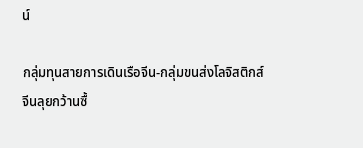น์

กลุ่มทุนสายการเดินเรือจีน-กลุ่มขนส่งโลจิสติกส์จีนลุยกว้านซื้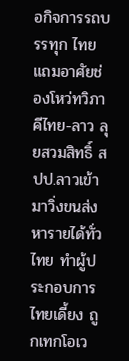อกิจการรถบรรทุก ไทย แถมอาศัยช่องโหว่ทวิภาคีไทย-ลาว ลุยสวมสิทธิ์ สปป.ลาวเข้ามาวิ่งขนส่งหารายได้ทั่วไทย ทำผู้ประกอบการไทยเดี้ยง ถูกเทกโอเว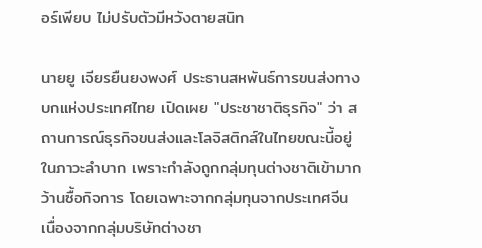อร์เพียบ ไม่ปรับตัวมีหวังตายสนิท

นายยู เจียรยืนยงพงศ์ ประธานสหพันธ์การขนส่งทางบกแห่งประเทศไทย เปิดเผย "ประชาชาติธุรกิจ" ว่า สถานการณ์ธุรกิจขนส่งและโลจิสติกส์ในไทยขณะนี้อยู่ในภาวะลำบาก เพราะกำลังถูกกลุ่มทุนต่างชาติเข้ามากว้านซื้อกิจการ โดยเฉพาะจากกลุ่มทุนจากประเทศจีน เนื่องจากกลุ่มบริษัทต่างชา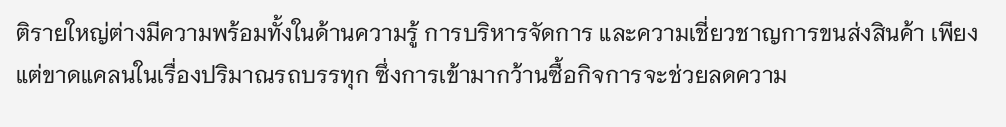ติรายใหญ่ต่างมีความพร้อมทั้งในด้านความรู้ การบริหารจัดการ และความเชี่ยวชาญการขนส่งสินค้า เพียงแต่ขาดแคลนในเรื่องปริมาณรถบรรทุก ซึ่งการเข้ามากว้านซื้อกิจการจะช่วยลดความ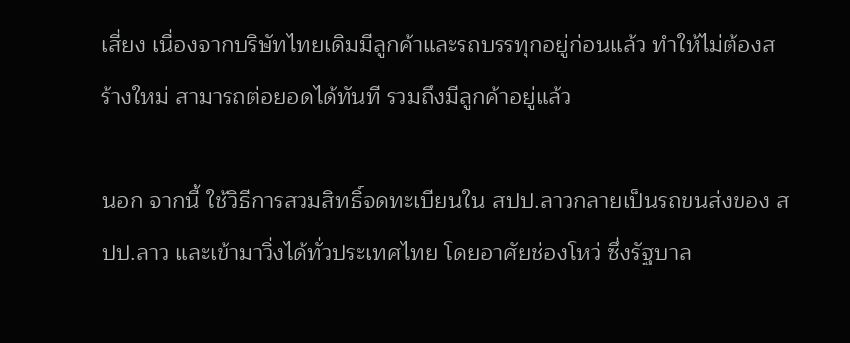เสี่ยง เนื่องจากบริษัทไทยเดิมมีลูกค้าและรถบรรทุกอยู่ก่อนแล้ว ทำให้ไม่ต้องสร้างใหม่ สามารถต่อยอดได้ทันที รวมถึงมีลูกค้าอยู่แล้ว

นอก จากนี้ ใช้วิธีการสวมสิทธิ์จดทะเบียนใน สปป.ลาวกลายเป็นรถขนส่งของ สปป.ลาว และเข้ามาวิ่งได้ทั่วประเทศไทย โดยอาศัยช่องโหว่ ซึ่งรัฐบาล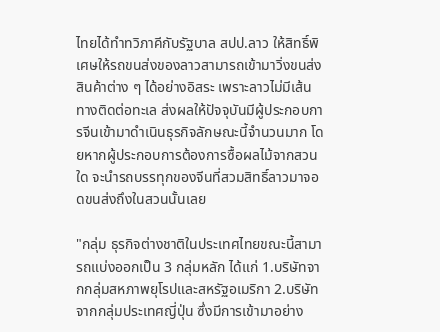ไทยได้ทำทวิภาคีกับรัฐบาล สปป.ลาว ให้สิทธิ์พิเศษให้รถขนส่งของลาวสามารถเข้ามาวิ่งขนส่งสินค้าต่าง ๆ ได้อย่างอิสระ เพราะลาวไม่มีเส้นทางติดต่อทะเล ส่งผลให้ปัจจุบันมีผู้ประกอบการจีนเข้ามาดำเนินธุรกิจลักษณะนี้จำนวนมาก โดยหากผู้ประกอบการต้องการซื้อผลไม้จากสวนใด จะนำรถบรรทุกของจีนที่สวมสิทธิ์ลาวมาจอดขนส่งถึงในสวนนั้นเลย

"กลุ่ม ธุรกิจต่างชาติในประเทศไทยขณะนี้สามารถแบ่งออกเป็น 3 กลุ่มหลัก ได้แก่ 1.บริษัทจากกลุ่มสหภาพยุโรปและสหรัฐอเมริกา 2.บริษัทจากกลุ่มประเทศญี่ปุ่น ซึ่งมีการเข้ามาอย่าง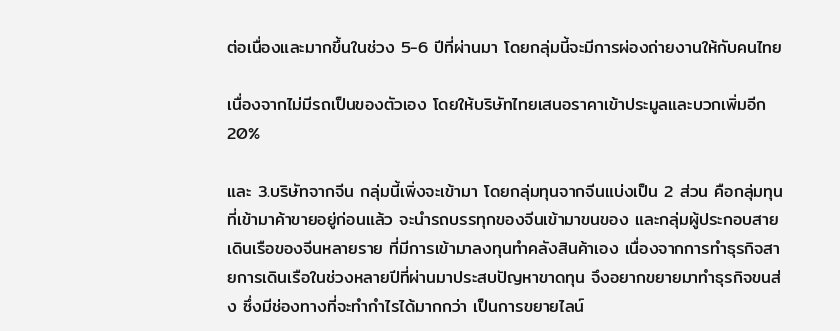ต่อเนื่องและมากขึ้นในช่วง 5-6 ปีที่ผ่านมา โดยกลุ่มนี้จะมีการผ่องถ่ายงานให้กับคนไทย

เนื่องจากไม่มีรถเป็นของตัวเอง โดยให้บริษัทไทยเสนอราคาเข้าประมูลและบวกเพิ่มอีก 20%

และ 3.บริษัทจากจีน กลุ่มนี้เพิ่งจะเข้ามา โดยกลุ่มทุนจากจีนแบ่งเป็น 2 ส่วน คือกลุ่มทุนที่เข้ามาค้าขายอยู่ก่อนแล้ว จะนำรถบรรทุกของจีนเข้ามาขนของ และกลุ่มผู้ประกอบสายเดินเรือของจีนหลายราย ที่มีการเข้ามาลงทุนทำคลังสินค้าเอง เนื่องจากการทำธุรกิจสายการเดินเรือในช่วงหลายปีที่ผ่านมาประสบปัญหาขาดทุน จึงอยากขยายมาทำธุรกิจขนส่ง ซึ่งมีช่องทางที่จะทำกำไรได้มากกว่า เป็นการขยายไลน์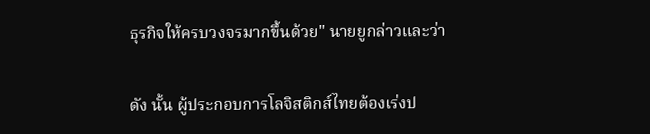ธุรกิจให้ครบวงจรมากขึ้นด้วย" นายยูกล่าวและว่า

ดัง นั้น ผู้ประกอบการโลจิสติกส์ไทยต้องเร่งป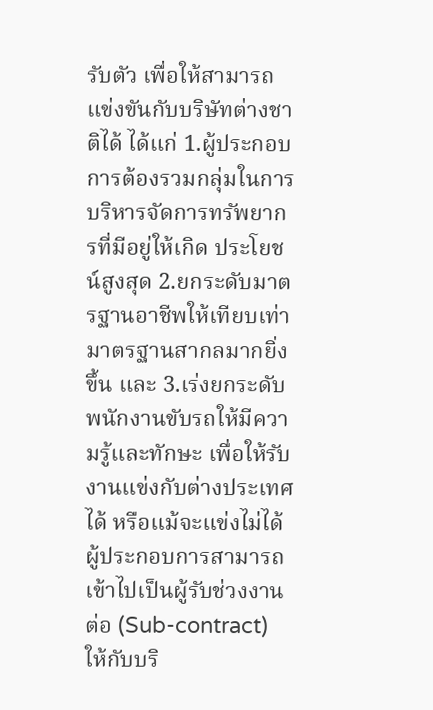รับตัว เพื่อให้สามารถแข่งขันกับบริษัทต่างชาติได้ ได้แก่ 1.ผู้ประกอบการต้องรวมกลุ่มในการบริหารจัดการทรัพยากรที่มีอยู่ให้เกิด ประโยชน์สูงสุด 2.ยกระดับมาตรฐานอาชีพให้เทียบเท่ามาตรฐานสากลมากยิ่งขึ้น และ 3.เร่งยกระดับพนักงานขับรถให้มีความรู้และทักษะ เพื่อให้รับงานแข่งกับต่างประเทศได้ หรือแม้จะแข่งไม่ได้ ผู้ประกอบการสามารถเข้าไปเป็นผู้รับช่วงงานต่อ (Sub-contract) ให้กับบริ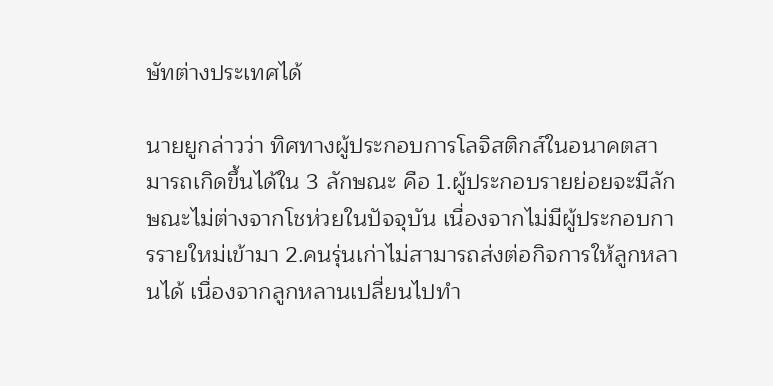ษัทต่างประเทศได้

นายยูกล่าวว่า ทิศทางผู้ประกอบการโลจิสติกส์ในอนาคตสามารถเกิดขึ้นได้ใน 3 ลักษณะ คือ 1.ผู้ประกอบรายย่อยจะมีลักษณะไม่ต่างจากโชห่วยในปัจจุบัน เนื่องจากไม่มีผู้ประกอบการรายใหม่เข้ามา 2.คนรุ่นเก่าไม่สามารถส่งต่อกิจการให้ลูกหลานได้ เนื่องจากลูกหลานเปลี่ยนไปทำ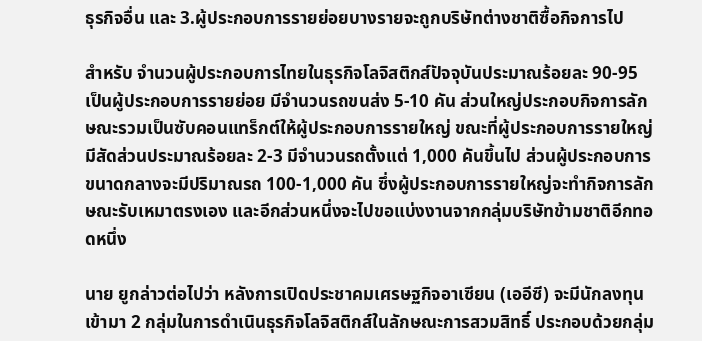ธุรกิจอื่น และ 3.ผู้ประกอบการรายย่อยบางรายจะถูกบริษัทต่างชาติซื้อกิจการไป

สำหรับ จำนวนผู้ประกอบการไทยในธุรกิจโลจิสติกส์ปัจจุบันประมาณร้อยละ 90-95 เป็นผู้ประกอบการรายย่อย มีจำนวนรถขนส่ง 5-10 คัน ส่วนใหญ่ประกอบกิจการลักษณะรวมเป็นซับคอนแทร็กต์ให้ผู้ประกอบการรายใหญ่ ขณะที่ผู้ประกอบการรายใหญ่มีสัดส่วนประมาณร้อยละ 2-3 มีจำนวนรถตั้งแต่ 1,000 คันขึ้นไป ส่วนผู้ประกอบการขนาดกลางจะมีปริมาณรถ 100-1,000 คัน ซึ่งผู้ประกอบการรายใหญ่จะทำกิจการลักษณะรับเหมาตรงเอง และอีกส่วนหนึ่งจะไปขอแบ่งงานจากกลุ่มบริษัทข้ามชาติอีกทอดหนึ่ง

นาย ยูกล่าวต่อไปว่า หลังการเปิดประชาคมเศรษฐกิจอาเซียน (เออีซี) จะมีนักลงทุนเข้ามา 2 กลุ่มในการดำเนินธุรกิจโลจิสติกส์ในลักษณะการสวมสิทธิ์ ประกอบด้วยกลุ่ม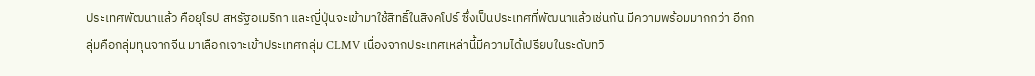ประเทศพัฒนาแล้ว คือยุโรป สหรัฐอเมริกา และญี่ปุ่นจะเข้ามาใช้สิทธิ์ในสิงคโปร์ ซึ่งเป็นประเทศที่พัฒนาแล้วเช่นกัน มีความพร้อมมากกว่า อีกกลุ่มคือกลุ่มทุนจากจีน มาเลือกเจาะเข้าประเทศกลุ่ม CLMV เนื่องจากประเทศเหล่านี้มีความได้เปรียบในระดับทวิ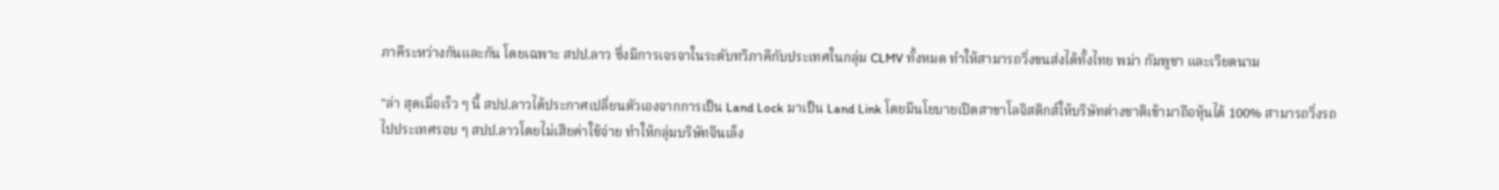ภาคีระหว่างกันและกัน โดยเฉพาะ สปป.ลาว ซึ่งมีการเจรจาในระดับทวิภาคีกับประเทศในกลุ่ม CLMV ทั้งหมด ทำให้สามารถวิ่งขนส่งได้ทั้งไทย พม่า กัมพูชา และเวียดนาม

"ล่า สุดเมื่อเร็ว ๆ นี้ สปป.ลาวได้ประกาศเปลี่ยนตัวเองจากการเป็น Land Lock มาเป็น Land Link โดยมีนโยบายเปิดสาขาโลจิสติกส์ให้บริษัทต่างชาติเข้ามาถือหุ้นได้ 100% สามารถวิ่งรถไปประเทศรอบ ๆ สปป.ลาวโดยไม่เสียค่าใช้จ่าย ทำให้กลุ่มบริษัทจีนเล็ง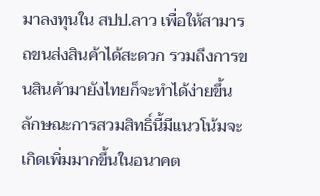มาลงทุนใน สปป.ลาว เพื่อให้สามารถขนส่งสินค้าได้สะดวก รวมถึงการขนสินค้ามายังไทยก็จะทำได้ง่ายขึ้น ลักษณะการสวมสิทธิ์นี้มีแนวโน้มจะเกิดเพิ่มมากขึ้นในอนาคต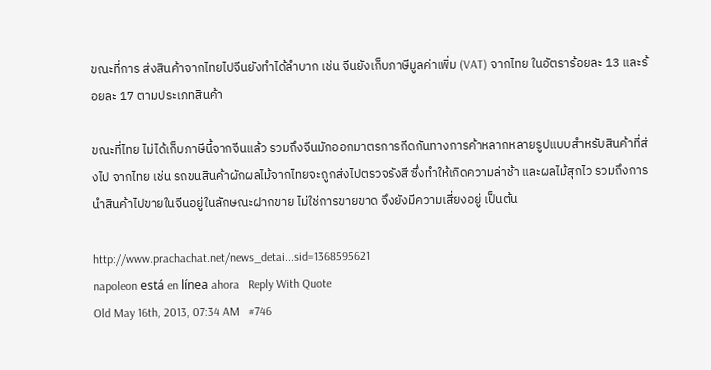ขณะที่การ ส่งสินค้าจากไทยไปจีนยังทำได้ลำบาก เช่น จีนยังเก็บภาษีมูลค่าเพิ่ม (VAT) จากไทย ในอัตราร้อยละ 13 และร้อยละ 17 ตามประเภทสินค้า

ขณะที่ไทย ไม่ได้เก็บภาษีนี้จากจีนแล้ว รวมถึงจีนมักออกมาตรการกีดกันทางการค้าหลากหลายรูปแบบสำหรับสินค้าที่ส่งไป จากไทย เช่น รถขนสินค้าผักผลไม้จากไทยจะถูกส่งไปตรวจรังสี ซึ่งทำให้เกิดความล่าช้า และผลไม้สุกไว รวมถึงการนำสินค้าไปขายในจีนอยู่ในลักษณะฝากขาย ไม่ใช่การขายขาด จึงยังมีความเสี่ยงอยู่ เป็นต้น

http://www.prachachat.net/news_detai...sid=1368595621
napoleon está en línea ahora   Reply With Quote
Old May 16th, 2013, 07:34 AM   #746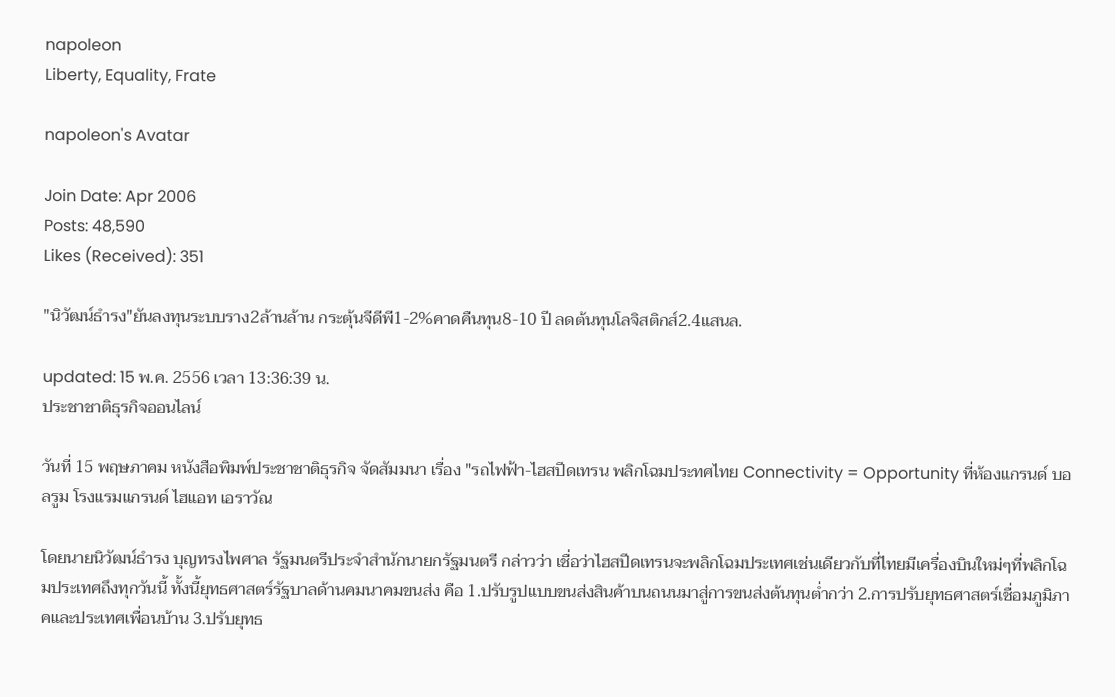napoleon
Liberty, Equality, Frate

napoleon's Avatar

Join Date: Apr 2006
Posts: 48,590
Likes (Received): 351

"นิวัฒน์ธำรง"ยันลงทุนระบบราง2ล้านล้าน กระตุ้นจีดีพี1-2%คาดคืนทุน8-10 ปี ลดต้นทุนโลจิสติกส์2.4แสนล.

updated: 15 พ.ค. 2556 เวลา 13:36:39 น.
ประชาชาติธุรกิจออนไลน์

วันที่ 15 พฤษภาคม หนังสือพิมพ์ประชาชาติธุรกิจ จัดสัมมนา เรื่อง "รถไฟฟ้า-ไฮสปีดเทรน พลิกโฉมประทศไทย Connectivity = Opportunity ที่ห้องแกรนด์ บอลรูม โรงแรมแกรนด์ ไฮแอท เอราวัณ

โดยนายนิวัฒน์ธำรง บุญทรงไพศาล รัฐมนตรีประจำสำนักนายกรัฐมนตรี กล่าวว่า เชื่อว่าไฮสปีดเทรนจะพลิกโฉมประเทศเช่นเดียวกับที่ไทยมีเครื่องบินใหม่ๆที่พลิกโฉมประเทศถึงทุกวันนี้ ทั้งนี้ยุทธศาสตร์รัฐบาลด้านคมนาคมขนส่ง คือ 1.ปรับรูปแบบขนส่งสินค้าบนถนนมาสู่การขนส่งต้นทุนต่ำกว่า 2.การปรับยุทธศาสตร์เชื่อมภูมิภาคและประเทศเพื่อนบ้าน 3.ปรับยุทธ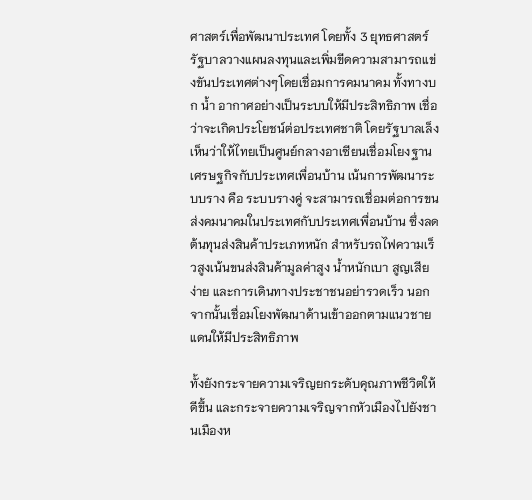ศาสตร์เพื่อพัฒนาประเทศ โดยทั้ง 3 ยุทธศาสตร์ รัฐบาลวางแผนลงทุนและเพิ่มขีดความสามารถแข่งขันประเทศต่างๆโดยเชื่อมการคมนาคม ทั้งทางบก น้ำ อากาศอย่างเป็นระบบให้มีประสิทธิภาพ เชื่อว่าจะเกิดประโยชน์ต่อประเทศชาติ โดยรัฐบาลเล็งเห็นว่าให้ไทยเป็นศูนย์กลางอาเซียนเชื่อมโยงฐานเศรษฐกิจกับประเทศเพื่อนบ้าน เน้นการพัฒนาระบบราง คือ ระบบรางคู่ จะสามารถเชื่อมต่อการขนส่งคมนาคมในประเทศกับประเทศเพื่อนบ้าน ซึ่งลดต้นทุนส่งสินค้าประเภทหนัก สำหรับรถไฟความเร็วสูงเน้นขนส่งสินค้ามูลค่าสูง น้ำหนักเบา สูญเสียง่าย และการเดินทางประชาชนอย่ารวดเร็ว นอกจากนั้นเชื่อมโยงพัฒนาด้านเข้าออกตามแนวชายแดนให้มีประสิทธิภาพ

ทั้งยังกระจายความเจริญยกระดับคุณภาพชีวิตให้ดีขึ้น และกระจายความเจริญจากหัวเมืองไปยังชานเมืองห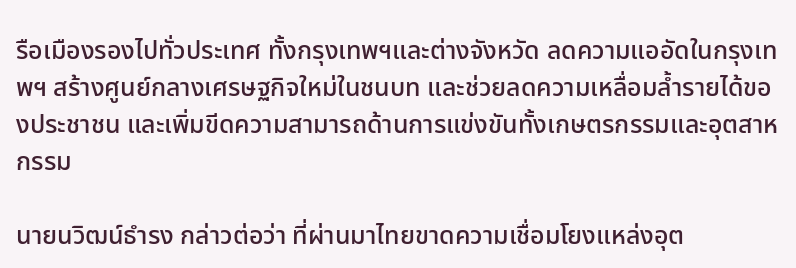รือเมืองรองไปทั่วประเทศ ทั้งกรุงเทพฯและต่างจังหวัด ลดความแออัดในกรุงเทพฯ สร้างศูนย์กลางเศรษฐกิจใหม่ในชนบท และช่วยลดความเหลื่อมล้ำรายได้ของประชาชน และเพิ่มขีดความสามารถด้านการแข่งขันทั้งเกษตรกรรมและอุตสาหกรรม

นายนวิฒน์ธำรง กล่าวต่อว่า ที่ผ่านมาไทยขาดความเชื่อมโยงแหล่งอุต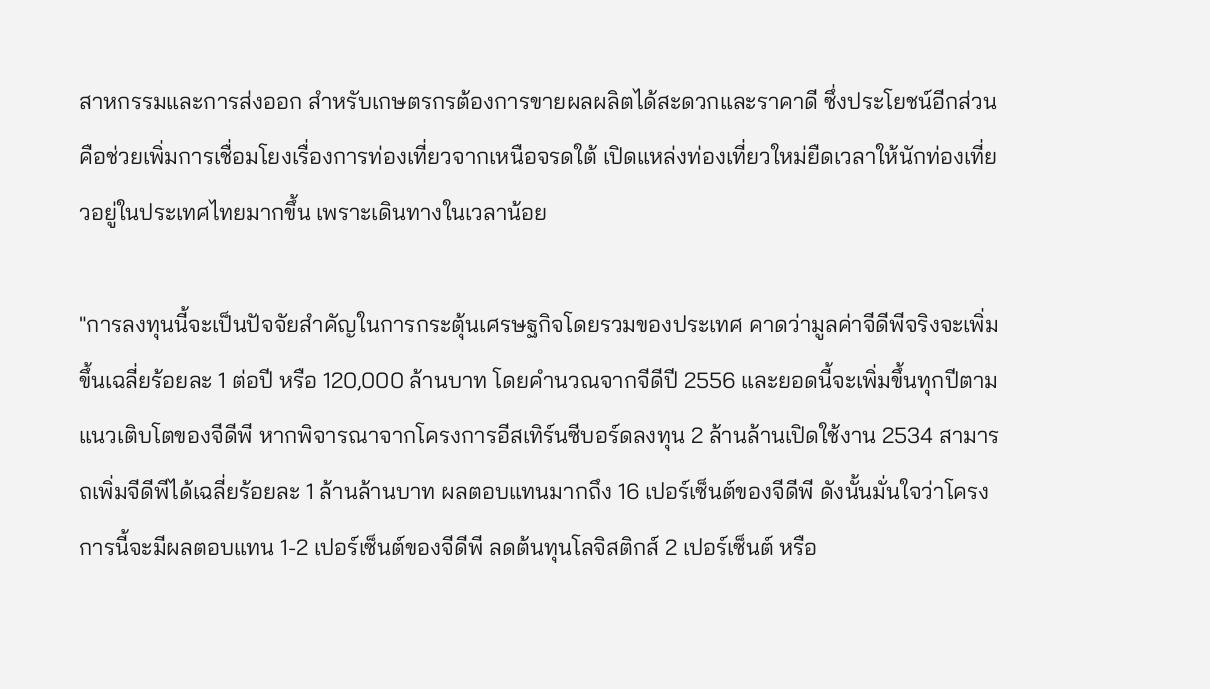สาหกรรมและการส่งออก สำหรับเกษตรกรต้องการขายผลผลิตได้สะดวกและราคาดี ซึ่งประโยชน์อีกส่วนคือช่วยเพิ่มการเชื่อมโยงเรื่องการท่องเที่ยวจากเหนือจรดใต้ เปิดแหล่งท่องเที่ยวใหม่ยืดเวลาให้นักท่องเที่ยวอยู่ในประเทศไทยมากขึ้น เพราะเดินทางในเวลาน้อย

"การลงทุนนี้จะเป็นปัจจัยสำคัญในการกระตุ้นเศรษฐกิจโดยรวมของประเทศ คาดว่ามูลค่าจีดีพีจริงจะเพิ่มขึ้นเฉลี่ยร้อยละ 1 ต่อปี หรือ 120,000 ล้านบาท โดยคำนวณจากจีดีปี 2556 และยอดนี้จะเพิ่มขึ้นทุกปีตามแนวเติบโตของจีดีพี หากพิจารณาจากโครงการอีสเทิร์นซีบอร์ดลงทุน 2 ล้านล้านเปิดใช้งาน 2534 สามารถเพิ่มจีดีพีได้เฉลี่ยร้อยละ 1 ล้านล้านบาท ผลตอบแทนมากถึง 16 เปอร์เซ็นต์ของจีดีพี ดังนั้นมั่นใจว่าโครงการนี้จะมีผลตอบแทน 1-2 เปอร์เซ็นต์ของจีดีพี ลดต้นทุนโลจิสติกส์ 2 เปอร์เซ็นต์ หรือ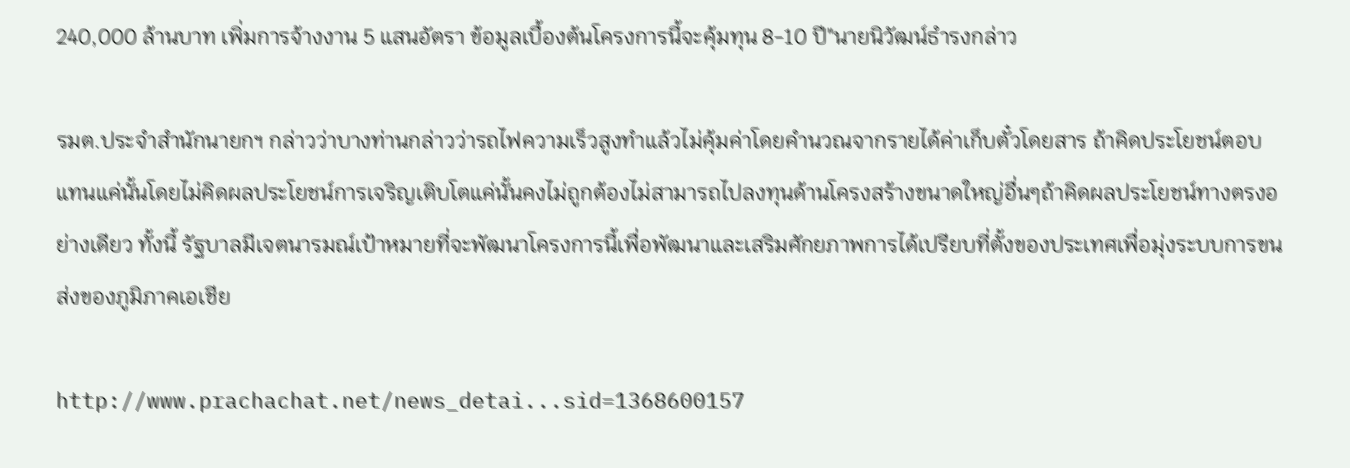240,000 ล้านบาท เพิ่มการจ้างงาน 5 แสนอัตรา ข้อมูลเบื้องต้นโครงการนี้จะคุ้มทุน 8-10 ปี"นายนิวัฒน์ธำรงกล่าว

รมต.ประจำสำนักนายกฯ กล่าวว่าบางท่านกล่าวว่ารถไฟความเร็วสูงทำแล้วไม่คุ้มค่าโดยคำนวณจากรายได้ค่าเก็บตั๋วโดยสาร ถ้าคิดประโยชน์ตอบแทนแค่นั้นโดยไม่คิดผลประโยชน์การเจริญเติบโตแค่นั้นคงไม่ถูกต้องไม่สามารถไปลงทุนด้านโครงสร้างขนาดใหญ่อื่นๆถ้าคิดผลประโยชน์ทางตรงอย่างเดียว ทั้งนี้ รัฐบาลมีเจตนารมณ์เป้าหมายที่จะพัฒนาโครงการนี้เพื่อพัฒนาและเสริมศักยภาพการได้เปรียบที่ตั้งของประเทศเพื่อมุ่งระบบการขนส่งของภูมิภาคเอเชีย

http://www.prachachat.net/news_detai...sid=1368600157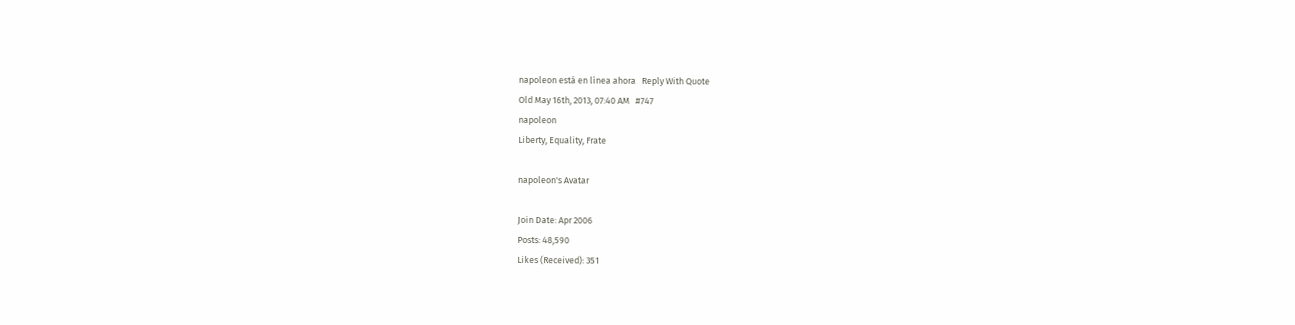napoleon está en línea ahora   Reply With Quote
Old May 16th, 2013, 07:40 AM   #747
napoleon
Liberty, Equality, Frate

napoleon's Avatar

Join Date: Apr 2006
Posts: 48,590
Likes (Received): 351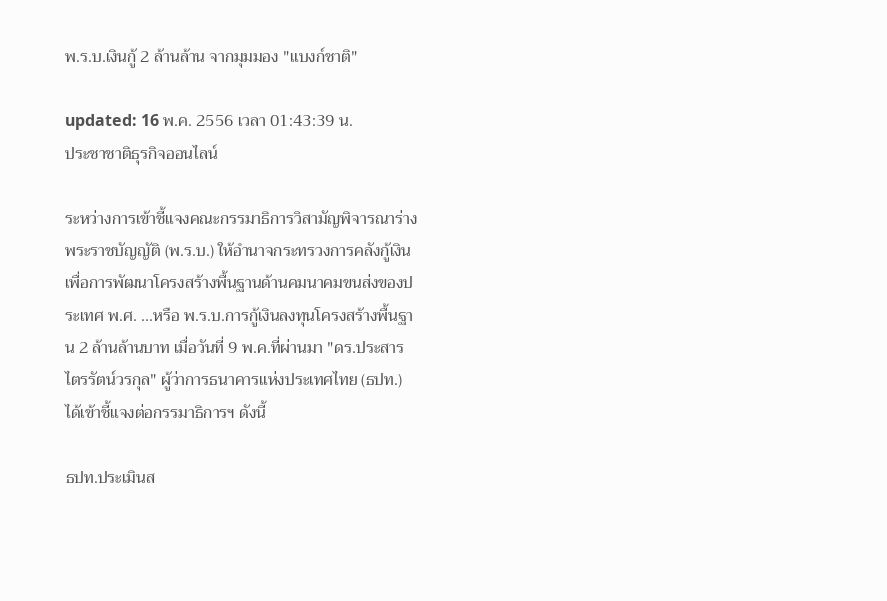พ.ร.บ.เงินกู้ 2 ล้านล้าน จากมุมมอง "แบงก์ชาติ"

updated: 16 พ.ค. 2556 เวลา 01:43:39 น.
ประชาชาติธุรกิจออนไลน์

ระหว่างการเข้าชี้แจงคณะกรรมาธิการวิสามัญพิจารณาร่างพระราชบัญญัติ (พ.ร.บ.) ให้อำนาจกระทรวงการคลังกู้เงินเพื่อการพัฒนาโครงสร้างพื้นฐานด้านคมนาคมขนส่งของประเทศ พ.ศ. ...หรือ พ.ร.บ.การกู้เงินลงทุนโครงสร้างพื้นฐาน 2 ล้านล้านบาท เมื่อวันที่ 9 พ.ค.ที่ผ่านมา "ดร.ประสาร ไตรรัตน์วรกุล" ผู้ว่าการธนาคารแห่งประเทศไทย (ธปท.) ได้เข้าชี้แจงต่อกรรมาธิการฯ ดังนี้

ธปท.ประเมินส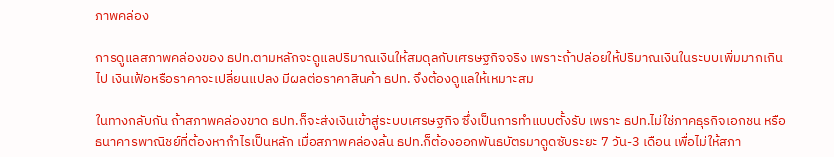ภาพคล่อง

การดูแลสภาพคล่องของ ธปท.ตามหลักจะดูแลปริมาณเงินให้สมดุลกับเศรษฐกิจจริง เพราะถ้าปล่อยให้ปริมาณเงินในระบบเพิ่มมากเกินไป เงินเฟ้อหรือราคาจะเปลี่ยนแปลง มีผลต่อราคาสินค้า ธปท. จึงต้องดูแลให้เหมาะสม

ในทางกลับกัน ถ้าสภาพคล่องขาด ธปท.ก็จะส่งเงินเข้าสู่ระบบเศรษฐกิจ ซึ่งเป็นการทำแบบตั้งรับ เพราะ ธปท.ไม่ใช่ภาคธุรกิจเอกชน หรือธนาคารพาณิชย์ที่ต้องหากำไรเป็นหลัก เมื่อสภาพคล่องล้น ธปท.ก็ต้องออกพันธบัตรมาดูดซับระยะ 7 วัน-3 เดือน เพื่อไม่ให้สภา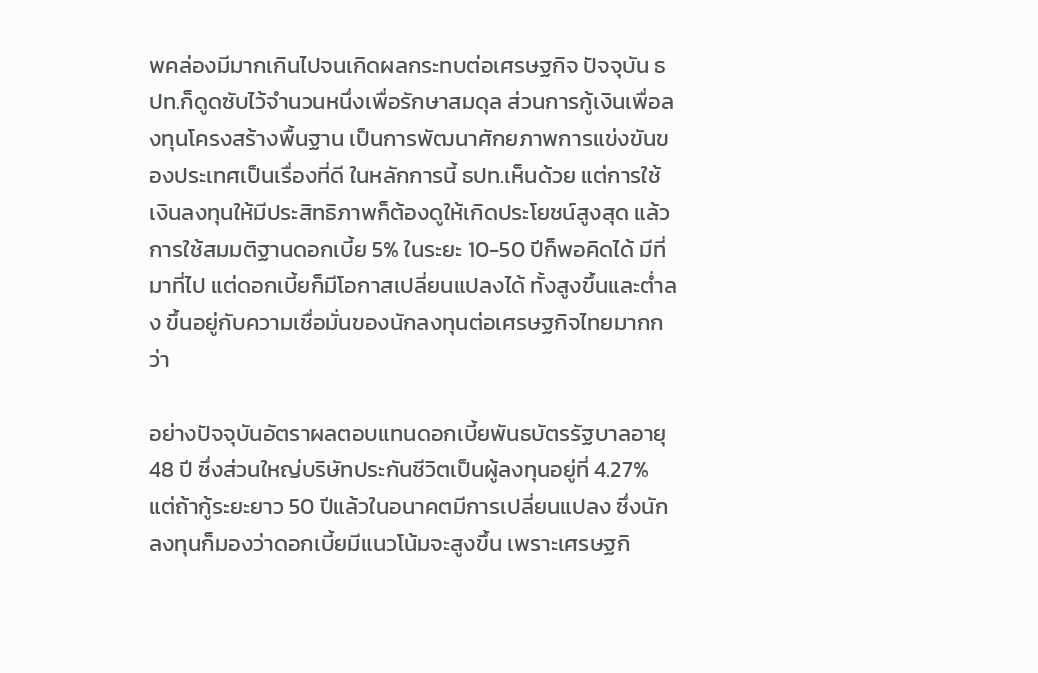พคล่องมีมากเกินไปจนเกิดผลกระทบต่อเศรษฐกิจ ปัจจุบัน ธปท.ก็ดูดซับไว้จำนวนหนึ่งเพื่อรักษาสมดุล ส่วนการกู้เงินเพื่อลงทุนโครงสร้างพื้นฐาน เป็นการพัฒนาศักยภาพการแข่งขันของประเทศเป็นเรื่องที่ดี ในหลักการนี้ ธปท.เห็นด้วย แต่การใช้เงินลงทุนให้มีประสิทธิภาพก็ต้องดูให้เกิดประโยชน์สูงสุด แล้วการใช้สมมติฐานดอกเบี้ย 5% ในระยะ 10-50 ปีก็พอคิดได้ มีที่มาที่ไป แต่ดอกเบี้ยก็มีโอกาสเปลี่ยนแปลงได้ ทั้งสูงขึ้นและต่ำลง ขึ้นอยู่กับความเชื่อมั่นของนักลงทุนต่อเศรษฐกิจไทยมากกว่า

อย่างปัจจุบันอัตราผลตอบแทนดอกเบี้ยพันธบัตรรัฐบาลอายุ 48 ปี ซึ่งส่วนใหญ่บริษัทประกันชีวิตเป็นผู้ลงทุนอยู่ที่ 4.27% แต่ถ้ากู้ระยะยาว 50 ปีแล้วในอนาคตมีการเปลี่ยนแปลง ซึ่งนักลงทุนก็มองว่าดอกเบี้ยมีแนวโน้มจะสูงขึ้น เพราะเศรษฐกิ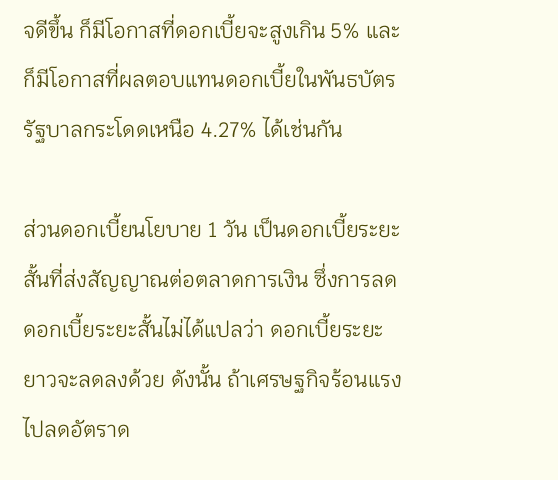จดีขึ้น ก็มีโอกาสที่ดอกเบี้ยจะสูงเกิน 5% และก็มีโอกาสที่ผลตอบแทนดอกเบี้ยในพันธบัตรรัฐบาลกระโดดเหนือ 4.27% ได้เช่นกัน

ส่วนดอกเบี้ยนโยบาย 1 วัน เป็นดอกเบี้ยระยะสั้นที่ส่งสัญญาณต่อตลาดการเงิน ซึ่งการลดดอกเบี้ยระยะสั้นไม่ได้แปลว่า ดอกเบี้ยระยะยาวจะลดลงด้วย ดังนั้น ถ้าเศรษฐกิจร้อนแรงไปลดอัตราด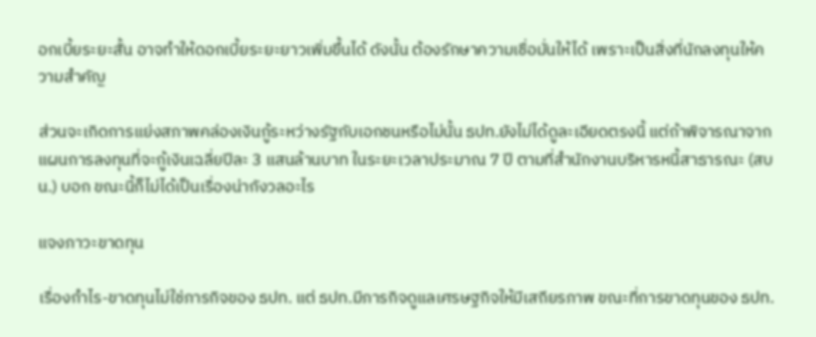อกเบี้ยระยะสั้น อาจทำให้ดอกเบี้ยระยะยาวเพิ่มขึ้นได้ ดังนั้น ต้องรักษาความเชื่อมั่นให้ได้ เพราะเป็นสิ่งที่นักลงทุนให้ความสำคัญ

ส่วนจะเกิดการแย่งสภาพคล่องเงินกู้ระหว่างรัฐกับเอกชนหรือไม่นั้น ธปท.ยังไม่ได้ดูละเอียดตรงนี้ แต่ถ้าพิจารณาจากแผนการลงทุนที่จะกู้เงินเฉลี่ยปีละ 3 แสนล้านบาท ในระยะเวลาประมาณ 7 ปี ตามที่สำนักงานบริหารหนี้สาธารณะ (สบน.) บอก ขณะนี้ก็ไม่ได้เป็นเรื่องน่ากังวลอะไร

แจงภาวะขาดทุน

เรื่องกำไร-ขาดทุนไม่ใช่ภารกิจของ ธปท. แต่ ธปท.มีภารกิจดูแลเศรษฐกิจให้มีเสถียรภาพ ขณะที่การขาดทุนของ ธปท.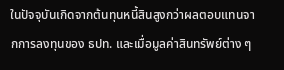ในปัจจุบันเกิดจากต้นทุนหนี้สินสูงกว่าผลตอบแทนจากการลงทุนของ ธปท. และเมื่อมูลค่าสินทรัพย์ต่าง ๆ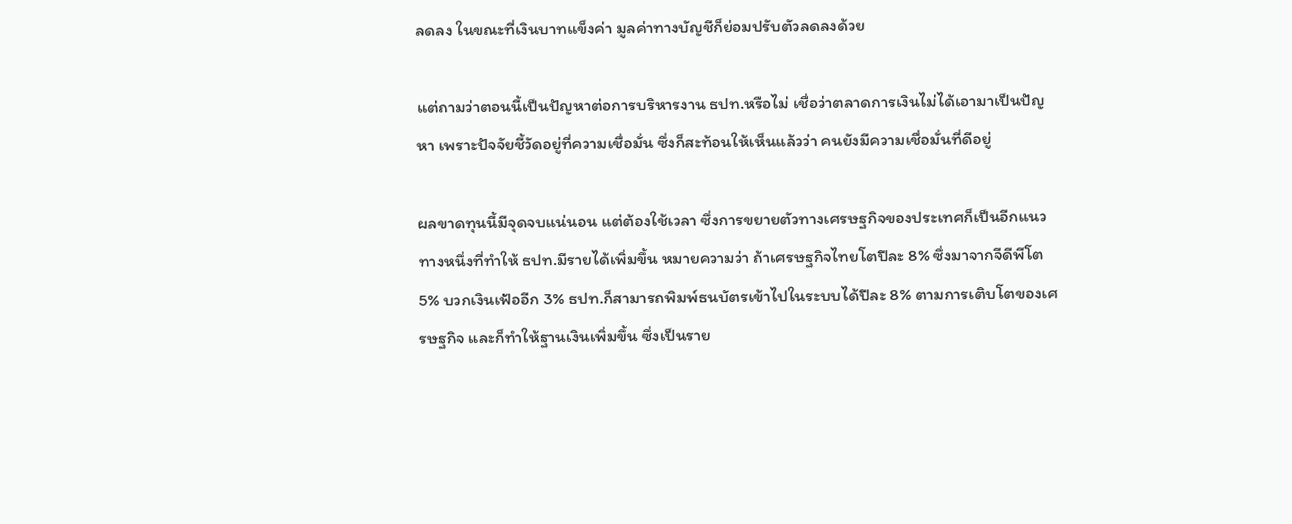ลดลง ในขณะที่เงินบาทแข็งค่า มูลค่าทางบัญชีก็ย่อมปรับตัวลดลงด้วย

แต่ถามว่าตอนนี้เป็นปัญหาต่อการบริหารงาน ธปท.หรือไม่ เชื่อว่าตลาดการเงินไม่ได้เอามาเป็นปัญหา เพราะปัจจัยชี้วัดอยู่ที่ความเชื่อมั่น ซึ่งก็สะท้อนให้เห็นแล้วว่า คนยังมีความเชื่อมั่นที่ดีอยู่

ผลขาดทุนนี้มีจุดจบแน่นอน แต่ต้องใช้เวลา ซึ่งการขยายตัวทางเศรษฐกิจของประเทศก็เป็นอีกแนวทางหนึ่งที่ทำให้ ธปท.มีรายได้เพิ่มขึ้น หมายความว่า ถ้าเศรษฐกิจไทยโตปีละ 8% ซึ่งมาจากจีดีพีโต 5% บวกเงินเฟ้ออีก 3% ธปท.ก็สามารถพิมพ์ธนบัตรเข้าไปในระบบได้ปีละ 8% ตามการเติบโตของเศรษฐกิจ และก็ทำให้ฐานเงินเพิ่มขึ้น ซึ่งเป็นราย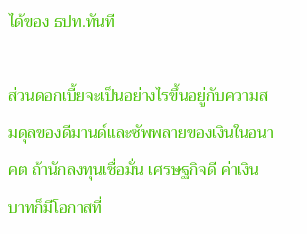ได้ของ ธปท.ทันที

ส่วนดอกเบี้ยจะเป็นอย่างไรขึ้นอยู่กับความสมดุลของดีมานด์และซัพพลายของเงินในอนาคต ถ้านักลงทุนเชื่อมั่น เศรษฐกิจดี ค่าเงินบาทก็มีโอกาสที่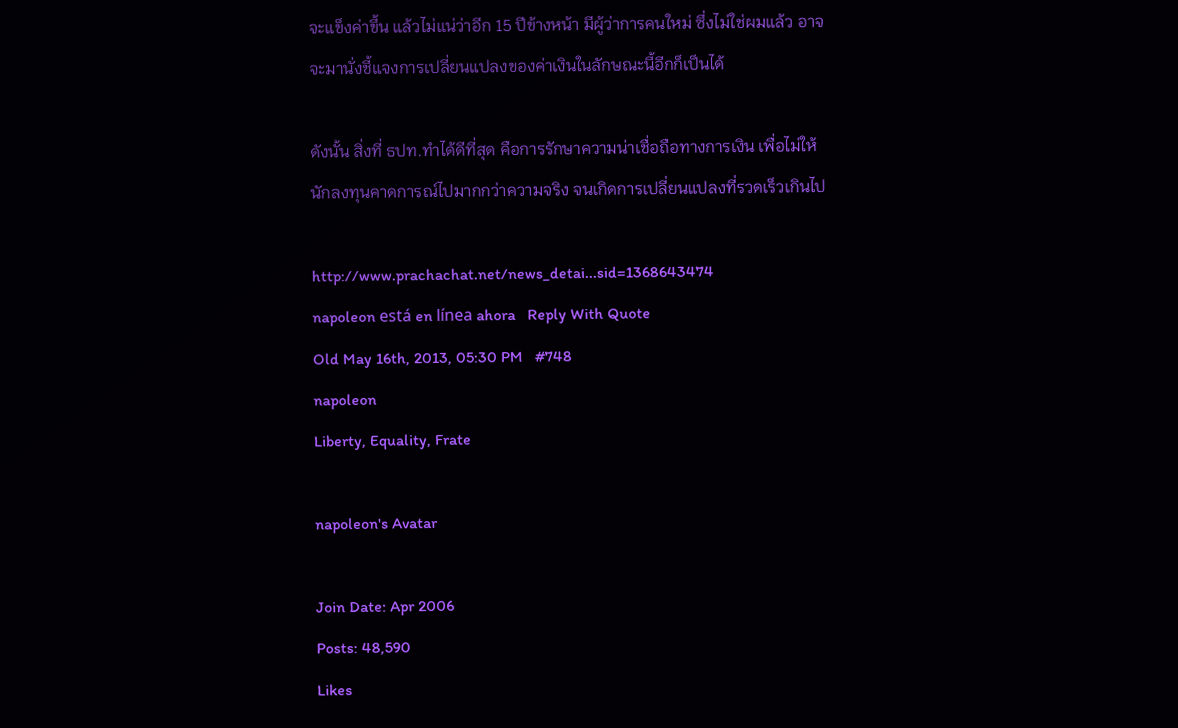จะแข็งค่าขึ้น แล้วไม่แน่ว่าอีก 15 ปีข้างหน้า มีผู้ว่าการคนใหม่ ซึ่งไม่ใช่ผมแล้ว อาจจะมานั่งชี้แจงการเปลี่ยนแปลงของค่าเงินในลักษณะนี้อีกก็เป็นได้

ดังนั้น สิ่งที่ ธปท.ทำได้ดีที่สุด คือการรักษาความน่าเชื่อถือทางการเงิน เพื่อไม่ให้นักลงทุนคาดการณ์ไปมากกว่าความจริง จนเกิดการเปลี่ยนแปลงที่รวดเร็วเกินไป

http://www.prachachat.net/news_detai...sid=1368643474
napoleon está en línea ahora   Reply With Quote
Old May 16th, 2013, 05:30 PM   #748
napoleon
Liberty, Equality, Frate

napoleon's Avatar

Join Date: Apr 2006
Posts: 48,590
Likes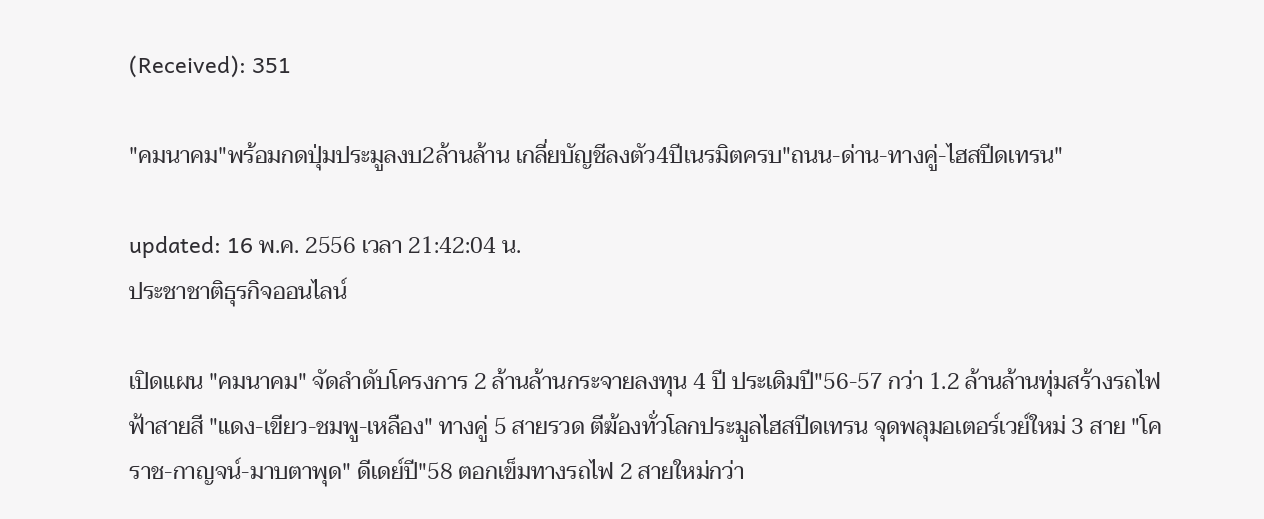(Received): 351

"คมนาคม"พร้อมกดปุ่มประมูลงบ2ล้านล้าน เกลี่ยบัญชีลงตัว4ปีเนรมิตครบ"ถนน-ด่าน-ทางคู่-ไฮสปีดเทรน"

updated: 16 พ.ค. 2556 เวลา 21:42:04 น.
ประชาชาติธุรกิจออนไลน์

เปิดแผน "คมนาคม" จัดลำดับโครงการ 2 ล้านล้านกระจายลงทุน 4 ปี ประเดิมปี"56-57 กว่า 1.2 ล้านล้านทุ่มสร้างรถไฟฟ้าสายสี "แดง-เขียว-ชมพู-เหลือง" ทางคู่ 5 สายรวด ตีฆ้องทั่วโลกประมูลไฮสปีดเทรน จุดพลุมอเตอร์เวย์ใหม่ 3 สาย "โคราช-กาญจน์-มาบตาพุด" ดีเดย์ปี"58 ตอกเข็มทางรถไฟ 2 สายใหม่กว่า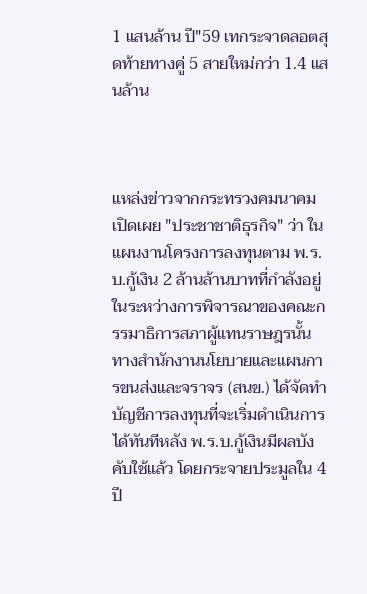1 แสนล้าน ปี"59 เทกระจาดลอตสุดท้ายทางคู่ 5 สายใหม่กว่า 1.4 แสนล้าน



แหล่งข่าวจากกระทรวงคมนาคม เปิดเผย "ประชาชาติธุรกิจ" ว่า ในแผนงานโครงการลงทุนตาม พ.ร.บ.กู้เงิน 2 ล้านล้านบาทที่กำลังอยู่ในระหว่างการพิจารณาของคณะกรรมาธิการสภาผู้แทนราษฎรนั้น ทางสำนักงานนโยบายและแผนการขนส่งและจราจร (สนข.) ได้จัดทำบัญชีการลงทุนที่จะเริ่มดำเนินการได้ทันทีหลัง พ.ร.บ.กู้เงินมีผลบังคับใช้แล้ว โดยกระจายประมูลใน 4 ปี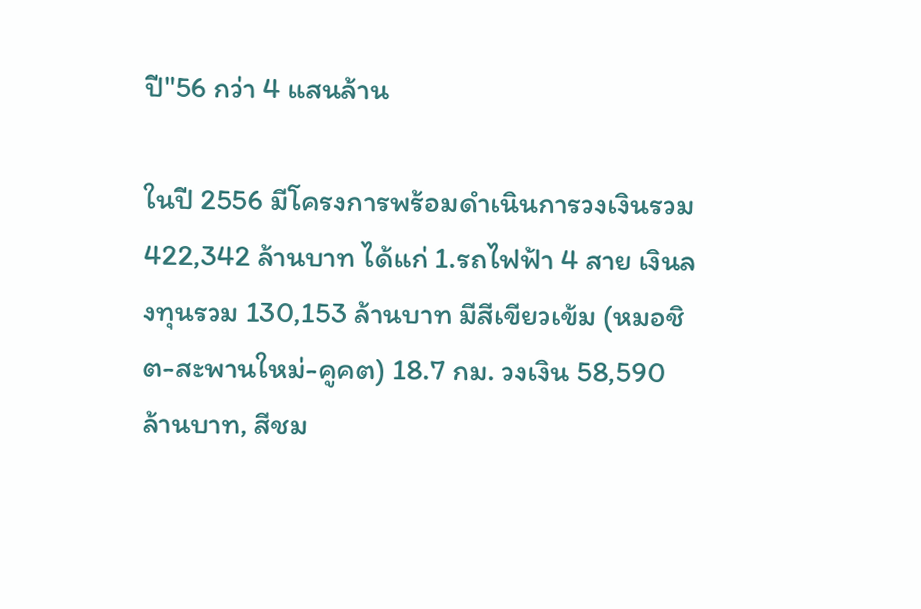ปี"56 กว่า 4 แสนล้าน

ในปี 2556 มีโครงการพร้อมดำเนินการวงเงินรวม 422,342 ล้านบาท ได้แก่ 1.รถไฟฟ้า 4 สาย เงินลงทุนรวม 130,153 ล้านบาท มีสีเขียวเข้ม (หมอชิต-สะพานใหม่-คูคต) 18.7 กม. วงเงิน 58,590 ล้านบาท, สีชม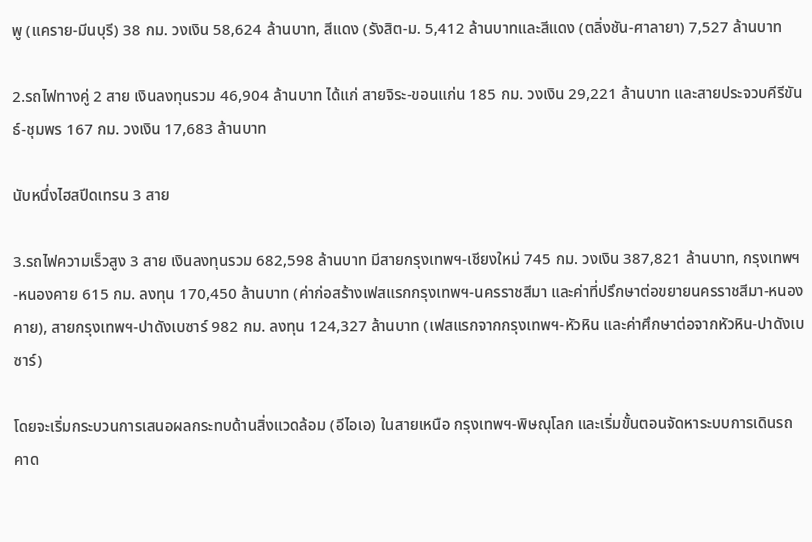พู (แคราย-มีนบุรี) 38 กม. วงเงิน 58,624 ล้านบาท, สีแดง (รังสิต-ม. 5,412 ล้านบาทและสีแดง (ตลิ่งชัน-ศาลายา) 7,527 ล้านบาท

2.รถไฟทางคู่ 2 สาย เงินลงทุนรวม 46,904 ล้านบาท ได้แก่ สายจิระ-ขอนแก่น 185 กม. วงเงิน 29,221 ล้านบาท และสายประจวบคีรีขันธ์-ชุมพร 167 กม. วงเงิน 17,683 ล้านบาท

นับหนึ่งไฮสปีดเทรน 3 สาย

3.รถไฟความเร็วสูง 3 สาย เงินลงทุนรวม 682,598 ล้านบาท มีสายกรุงเทพฯ-เชียงใหม่ 745 กม. วงเงิน 387,821 ล้านบาท, กรุงเทพฯ-หนองคาย 615 กม. ลงทุน 170,450 ล้านบาท (ค่าก่อสร้างเฟสแรกกรุงเทพฯ-นครราชสีมา และค่าที่ปรึกษาต่อขยายนครราชสีมา-หนองคาย), สายกรุงเทพฯ-ปาดังเบซาร์ 982 กม. ลงทุน 124,327 ล้านบาท (เฟสแรกจากกรุงเทพฯ-หัวหิน และค่าศึกษาต่อจากหัวหิน-ปาดังเบซาร์)

โดยจะเริ่มกระบวนการเสนอผลกระทบด้านสิ่งแวดล้อม (อีไอเอ) ในสายเหนือ กรุงเทพฯ-พิษณุโลก และเริ่มขั้นตอนจัดหาระบบการเดินรถ คาด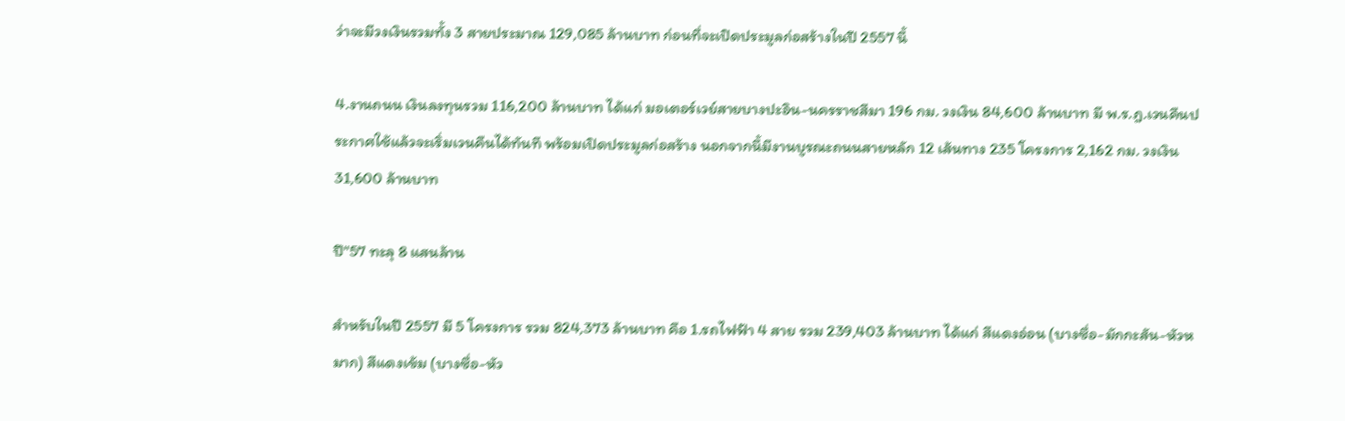ว่าจะมีวงเงินรวมทั้ง 3 สายประมาณ 129,085 ล้านบาท ก่อนที่จะเปิดประมูลก่อสร้างในปี 2557 นี้

4.งานถนน เงินลงทุนรวม 116,200 ล้านบาท ได้แก่ มอเตอร์เวย์สายบางปะอิน-นครราชสีมา 196 กม. วงเงิน 84,600 ล้านบาท มี พ.ร.ฎ.เวนคืนประกาศใช้แล้วจะเริ่มเวนคืนได้ทันที พร้อมเปิดประมูลก่อสร้าง นอกจากนี้มีงานบูรณะถนนสายหลัก 12 เส้นทาง 235 โครงการ 2,162 กม. วงเงิน 31,600 ล้านบาท

ปี"57 ทะลุ 8 แสนล้าน

สำหรับในปี 2557 มี 5 โครงการ รวม 824,373 ล้านบาท คือ 1.รถไฟฟ้า 4 สาย รวม 239,403 ล้านบาท ได้แก่ สีแดงอ่อน (บางซื่อ-มักกะสัน-หัวหมาก) สีแดงเข้ม (บางซื่อ-หัว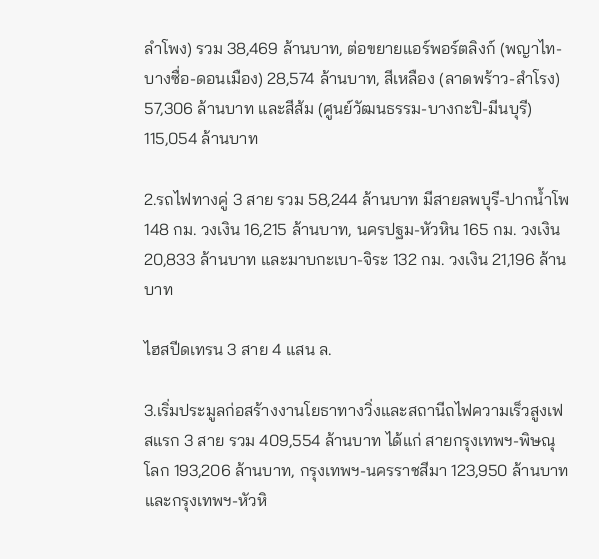ลำโพง) รวม 38,469 ล้านบาท, ต่อขยายแอร์พอร์ตลิงก์ (พญาไท-บางซื่อ-ดอนเมือง) 28,574 ล้านบาท, สีเหลือง (ลาดพร้าว-สำโรง) 57,306 ล้านบาท และสีส้ม (ศูนย์วัฒนธรรม-บางกะปิ-มีนบุรี) 115,054 ล้านบาท

2.รถไฟทางคู่ 3 สาย รวม 58,244 ล้านบาท มีสายลพบุรี-ปากน้ำโพ 148 กม. วงเงิน 16,215 ล้านบาท, นครปฐม-หัวหิน 165 กม. วงเงิน 20,833 ล้านบาท และมาบกะเบา-จิระ 132 กม. วงเงิน 21,196 ล้านบาท

ไฮสปีดเทรน 3 สาย 4 แสน ล.

3.เริ่มประมูลก่อสร้างงานโยธาทางวิ่งและสถานีถไฟความเร็วสูงเฟสแรก 3 สาย รวม 409,554 ล้านบาท ได้แก่ สายกรุงเทพฯ-พิษณุโลก 193,206 ล้านบาท, กรุงเทพฯ-นครราชสีมา 123,950 ล้านบาท และกรุงเทพฯ-หัวหิ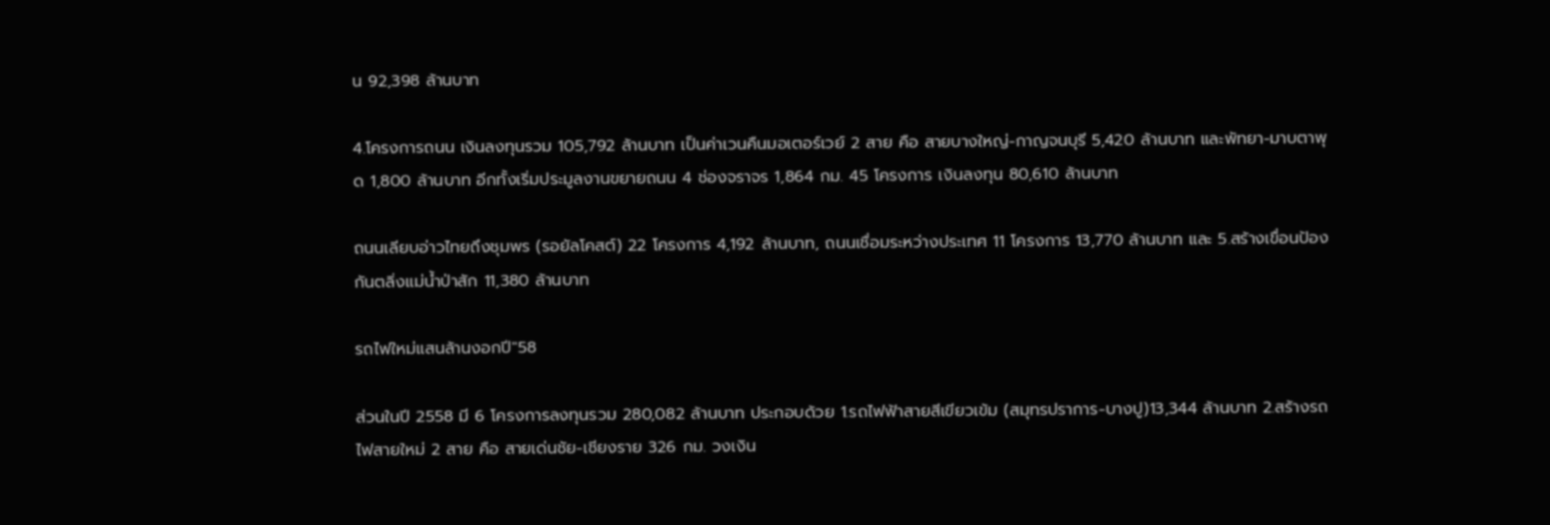น 92,398 ล้านบาท

4.โครงการถนน เงินลงทุนรวม 105,792 ล้านบาท เป็นค่าเวนคืนมอเตอร์เวย์ 2 สาย คือ สายบางใหญ่-กาญจนบุรี 5,420 ล้านบาท และพัทยา-มาบตาพุด 1,800 ล้านบาท อีกทั้งเริ่มประมูลงานขยายถนน 4 ช่องจราจร 1,864 กม. 45 โครงการ เงินลงทุน 80,610 ล้านบาท

ถนนเลียบอ่าวไทยถึงชุมพร (รอยัลโคสต์) 22 โครงการ 4,192 ล้านบาท, ถนนเชื่อมระหว่างประเทศ 11 โครงการ 13,770 ล้านบาท และ 5.สร้างเขื่อนป้องกันตลิ่งแม่น้ำป่าสัก 11,380 ล้านบาท

รถไฟใหม่แสนล้านงอกปี"58

ส่วนในปี 2558 มี 6 โครงการลงทุนรวม 280,082 ล้านบาท ประกอบด้วย 1.รถไฟฟ้าสายสีเขียวเข้ม (สมุทรปราการ-บางปู)13,344 ล้านบาท 2.สร้างรถไฟสายใหม่ 2 สาย คือ สายเด่นชัย-เชียงราย 326 กม. วงเงิน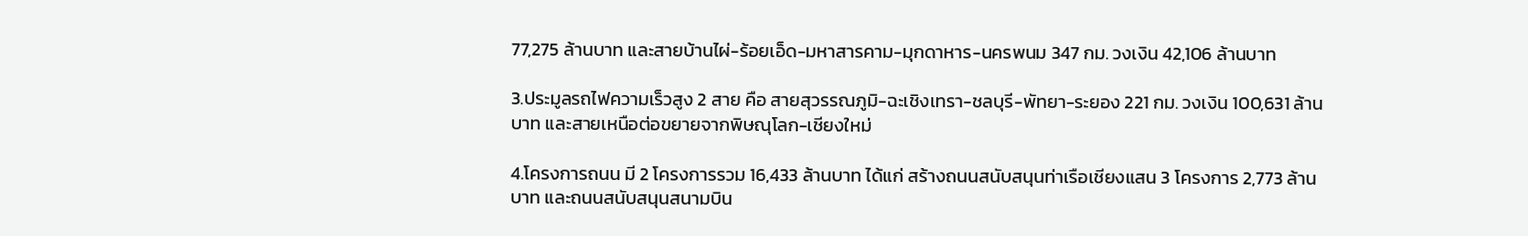77,275 ล้านบาท และสายบ้านไผ่-ร้อยเอ็ด-มหาสารคาม-มุกดาหาร-นครพนม 347 กม. วงเงิน 42,106 ล้านบาท

3.ประมูลรถไฟความเร็วสูง 2 สาย คือ สายสุวรรณภูมิ-ฉะเชิงเทรา-ชลบุรี-พัทยา-ระยอง 221 กม. วงเงิน 100,631 ล้านบาท และสายเหนือต่อขยายจากพิษณุโลก-เชียงใหม่

4.โครงการถนน มี 2 โครงการรวม 16,433 ล้านบาท ได้แก่ สร้างถนนสนับสนุนท่าเรือเชียงแสน 3 โครงการ 2,773 ล้านบาท และถนนสนับสนุนสนามบิน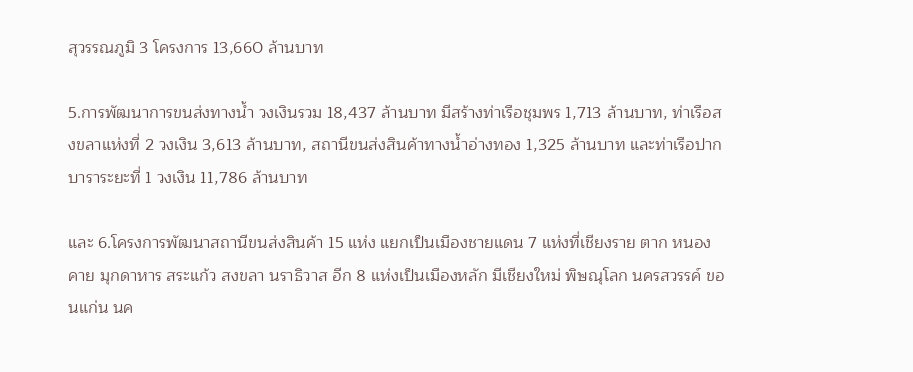สุวรรณภูมิ 3 โครงการ 13,660 ล้านบาท

5.การพัฒนาการขนส่งทางน้ำ วงเงินรวม 18,437 ล้านบาท มีสร้างท่าเรือชุมพร 1,713 ล้านบาท, ท่าเรือสงขลาแห่งที่ 2 วงเงิน 3,613 ล้านบาท, สถานีขนส่งสินค้าทางน้ำอ่างทอง 1,325 ล้านบาท และท่าเรือปากบาราระยะที่ 1 วงเงิน 11,786 ล้านบาท

และ 6.โครงการพัฒนาสถานีขนส่งสินค้า 15 แห่ง แยกเป็นเมืองชายแดน 7 แห่งที่เชียงราย ตาก หนองคาย มุกดาหาร สระแก้ว สงขลา นราธิวาส อีก 8 แห่งเป็นเมืองหลัก มีเชียงใหม่ พิษณุโลก นครสวรรค์ ขอนแก่น นค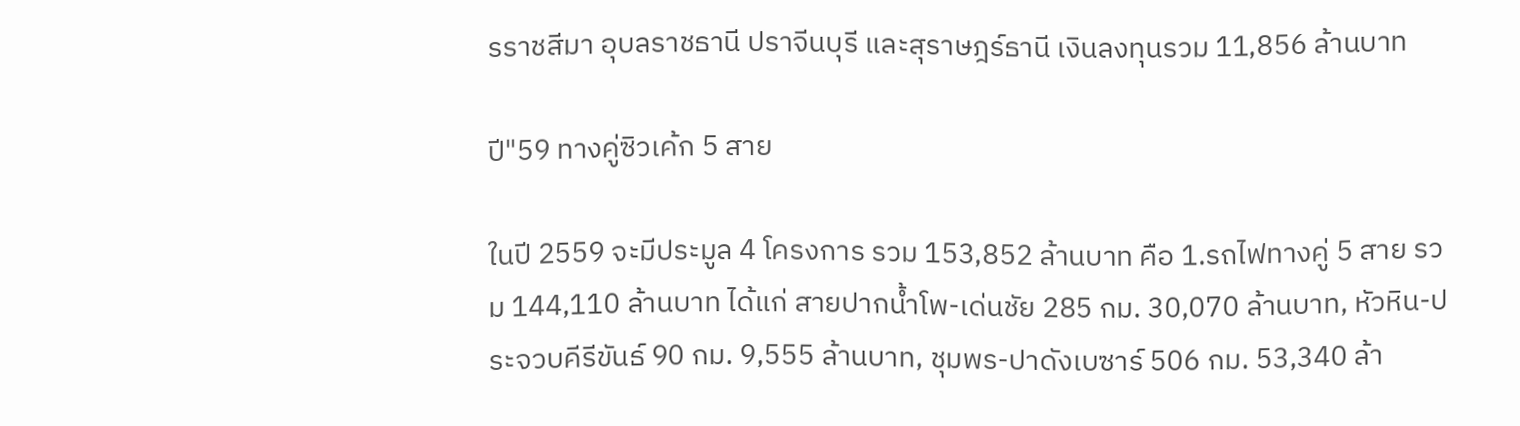รราชสีมา อุบลราชธานี ปราจีนบุรี และสุราษฎร์ธานี เงินลงทุนรวม 11,856 ล้านบาท

ปี"59 ทางคู่ซิวเค้ก 5 สาย

ในปี 2559 จะมีประมูล 4 โครงการ รวม 153,852 ล้านบาท คือ 1.รถไฟทางคู่ 5 สาย รวม 144,110 ล้านบาท ได้แก่ สายปากน้ำโพ-เด่นชัย 285 กม. 30,070 ล้านบาท, หัวหิน-ประจวบคีรีขันธ์ 90 กม. 9,555 ล้านบาท, ชุมพร-ปาดังเบซาร์ 506 กม. 53,340 ล้า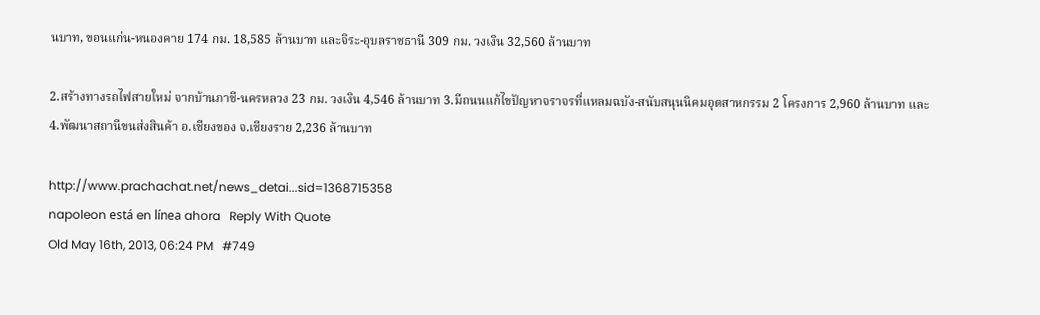นบาท, ขอนแก่น-หนองคาย 174 กม. 18,585 ล้านบาท และจิระ-อุบลราชธานี 309 กม. วงเงิน 32,560 ล้านบาท

2.สร้างทางรถไฟสายใหม่ จากบ้านภาชี-นครหลวง 23 กม. วงเงิน 4,546 ล้านบาท 3.มีถนนแก้ไขปัญหาจราจรที่แหลมฉบัง-สนับสนุนนิคมอุตสาหกรรม 2 โครงการ 2,960 ล้านบาท และ 4.พัฒนาสถานีขนส่งสินค้า อ.เชียงของ จ.เชียงราย 2,236 ล้านบาท

http://www.prachachat.net/news_detai...sid=1368715358
napoleon está en línea ahora   Reply With Quote
Old May 16th, 2013, 06:24 PM   #749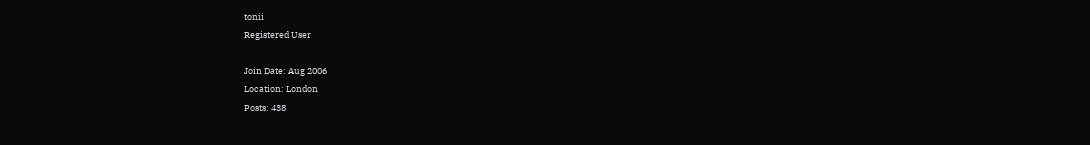tonii
Registered User

Join Date: Aug 2006
Location: London
Posts: 438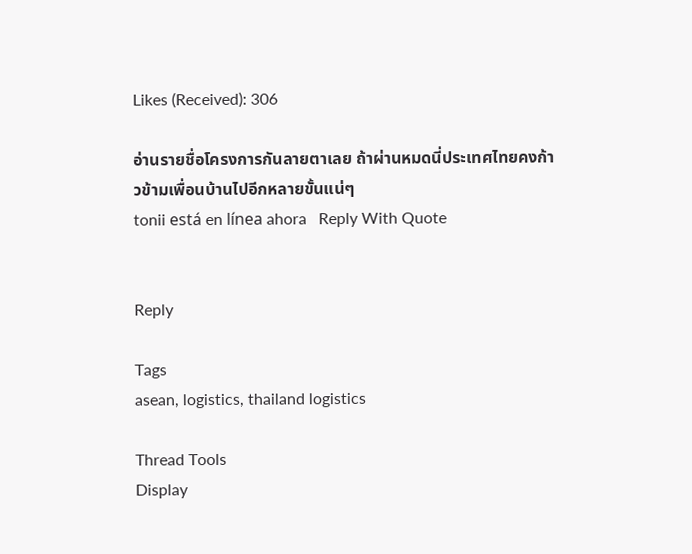Likes (Received): 306

อ่านรายชื่อโครงการกันลายตาเลย ถ้าผ่านหมดนี่ประเทศไทยคงก้าวข้ามเพื่อนบ้านไปอีกหลายขั้นแน่ๆ
tonii está en línea ahora   Reply With Quote


Reply

Tags
asean, logistics, thailand logistics

Thread Tools
Display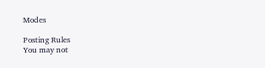Modes

Posting Rules
You may not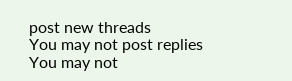post new threads
You may not post replies
You may not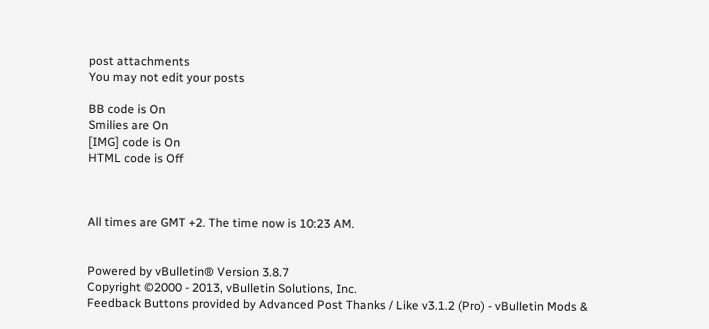post attachments
You may not edit your posts

BB code is On
Smilies are On
[IMG] code is On
HTML code is Off



All times are GMT +2. The time now is 10:23 AM.


Powered by vBulletin® Version 3.8.7
Copyright ©2000 - 2013, vBulletin Solutions, Inc.
Feedback Buttons provided by Advanced Post Thanks / Like v3.1.2 (Pro) - vBulletin Mods &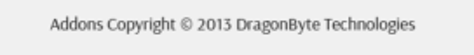Addons Copyright © 2013 DragonByte Technologies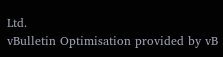Ltd.
vBulletin Optimisation provided by vB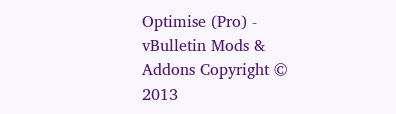Optimise (Pro) - vBulletin Mods & Addons Copyright © 2013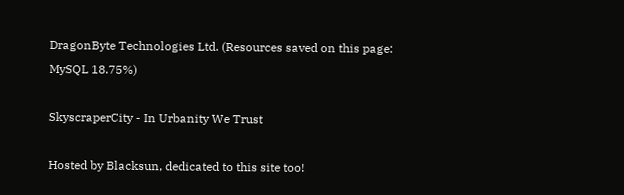DragonByte Technologies Ltd. (Resources saved on this page: MySQL 18.75%)

SkyscraperCity - In Urbanity We Trust

Hosted by Blacksun, dedicated to this site too!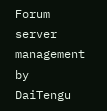Forum server management by DaiTengu